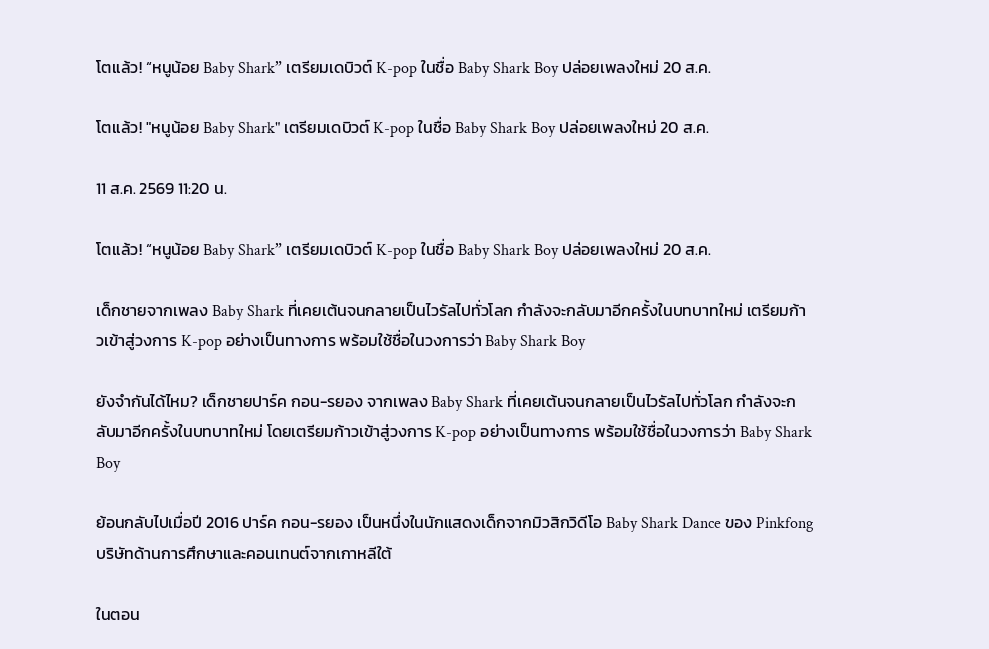โตแล้ว! “หนูน้อย Baby Shark” เตรียมเดบิวต์ K-pop ในชื่อ Baby Shark Boy ปล่อยเพลงใหม่ 20 ส.ค.

โตแล้ว! "หนูน้อย Baby Shark" เตรียมเดบิวต์ K-pop ในชื่อ Baby Shark Boy ปล่อยเพลงใหม่ 20 ส.ค.

11 ส.ค. 2569 11:20 น.

โตแล้ว! “หนูน้อย Baby Shark” เตรียมเดบิวต์ K-pop ในชื่อ Baby Shark Boy ปล่อยเพลงใหม่ 20 ส.ค.

เด็กชายจากเพลง Baby Shark ที่เคยเต้นจนกลายเป็นไวรัลไปทั่วโลก กำลังจะกลับมาอีกครั้งในบทบาทใหม่ เตรียมก้าวเข้าสู่วงการ K-pop อย่างเป็นทางการ พร้อมใช้ชื่อในวงการว่า Baby Shark Boy

ยังจำกันได้ไหม? เด็กชายปาร์ค กอน-รยอง จากเพลง Baby Shark ที่เคยเต้นจนกลายเป็นไวรัลไปทั่วโลก กำลังจะกลับมาอีกครั้งในบทบาทใหม่ โดยเตรียมก้าวเข้าสู่วงการ K-pop อย่างเป็นทางการ พร้อมใช้ชื่อในวงการว่า Baby Shark Boy

ย้อนกลับไปเมื่อปี 2016 ปาร์ค กอน-รยอง เป็นหนึ่งในนักแสดงเด็กจากมิวสิกวิดีโอ Baby Shark Dance ของ Pinkfong บริษัทด้านการศึกษาและคอนเทนต์จากเกาหลีใต้

ในตอน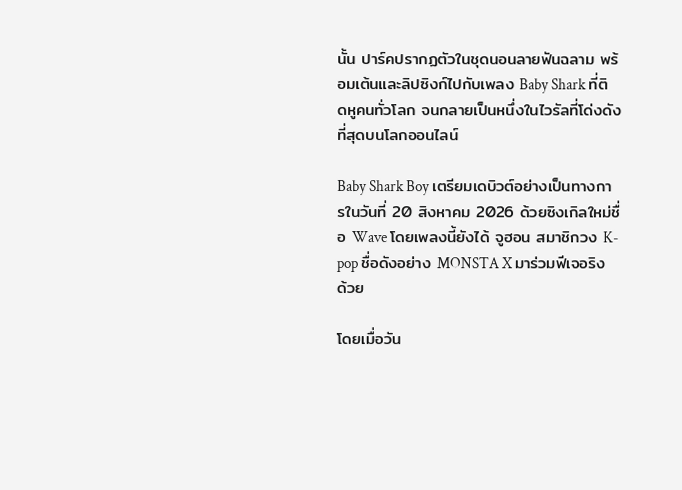นั้น ปาร์คปรากฏตัวในชุดนอนลายฟันฉลาม พร้อมเต้นและลิปซิงก์ไปกับเพลง Baby Shark ที่ติดหูคนทั่วโลก จนกลายเป็นหนึ่งในไวรัลที่โด่งดังที่สุดบนโลกออนไลน์

Baby Shark Boy เตรียมเดบิวต์อย่างเป็นทางการในวันที่ 20 สิงหาคม 2026 ด้วยซิงเกิลใหม่ชื่อ Wave โดยเพลงนี้ยังได้ จูฮอน สมาชิกวง K-pop ชื่อดังอย่าง MONSTA X มาร่วมฟีเจอริงด้วย

โดยเมื่อวัน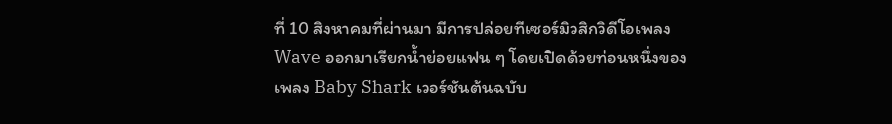ที่ 10 สิงหาคมที่ผ่านมา มีการปล่อยทีเซอร์มิวสิกวิดีโอเพลง Wave ออกมาเรียกน้ำย่อยแฟน ๆ โดยเปิดด้วยท่อนหนึ่งของเพลง Baby Shark เวอร์ชันต้นฉบับ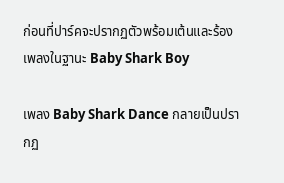ก่อนที่ปาร์คจะปรากฏตัวพร้อมเต้นและร้องเพลงในฐานะ Baby Shark Boy

เพลง Baby Shark Dance กลายเป็นปรากฏ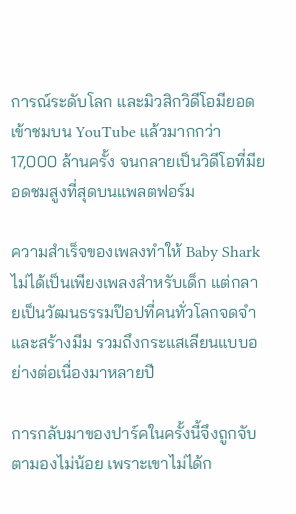การณ์ระดับโลก และมิวสิกวิดีโอมียอดเข้าชมบน YouTube แล้วมากกว่า 17,000 ล้านครั้ง จนกลายเป็นวิดีโอที่มียอดชมสูงที่สุดบนแพลตฟอร์ม

ความสำเร็จของเพลงทำให้ Baby Shark ไม่ได้เป็นเพียงเพลงสำหรับเด็ก แต่กลายเป็นวัฒนธรรมป๊อปที่คนทั่วโลกจดจำ และสร้างมีม รวมถึงกระแสเลียนแบบอย่างต่อเนื่องมาหลายปี

การกลับมาของปาร์คในครั้งนี้จึงถูกจับตามองไม่น้อย เพราะเขาไม่ได้ก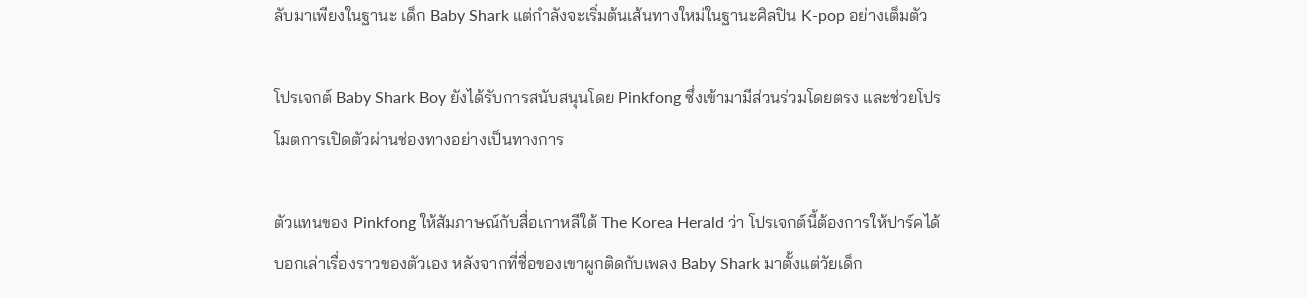ลับมาเพียงในฐานะ เด็ก Baby Shark แต่กำลังจะเริ่มต้นเส้นทางใหม่ในฐานะศิลปิน K-pop อย่างเต็มตัว

โปรเจกต์ Baby Shark Boy ยังได้รับการสนับสนุนโดย Pinkfong ซึ่งเข้ามามีส่วนร่วมโดยตรง และช่วยโปรโมตการเปิดตัวผ่านช่องทางอย่างเป็นทางการ

ตัวแทนของ Pinkfong ให้สัมภาษณ์กับสื่อเกาหลีใต้ The Korea Herald ว่า โปรเจกต์นี้ต้องการให้ปาร์คได้บอกเล่าเรื่องราวของตัวเอง หลังจากที่ชื่อของเขาผูกติดกับเพลง Baby Shark มาตั้งแต่วัยเด็ก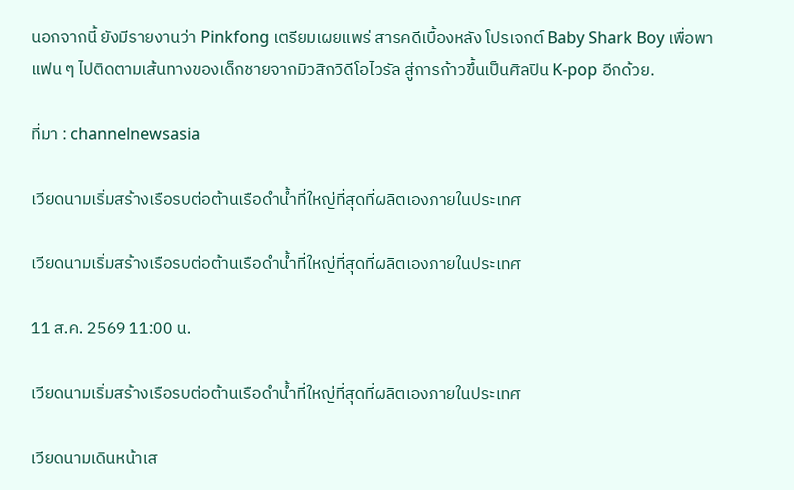นอกจากนี้ ยังมีรายงานว่า Pinkfong เตรียมเผยแพร่ สารคดีเบื้องหลัง โปรเจกต์ Baby Shark Boy เพื่อพาแฟน ๆ ไปติดตามเส้นทางของเด็กชายจากมิวสิกวิดีโอไวรัล สู่การก้าวขึ้นเป็นศิลปิน K-pop อีกด้วย.

ที่มา : channelnewsasia

เวียดนามเริ่มสร้างเรือรบต่อต้านเรือดำน้ำที่ใหญ่ที่สุดที่ผลิตเองภายในประเทศ

เวียดนามเริ่มสร้างเรือรบต่อต้านเรือดำน้ำที่ใหญ่ที่สุดที่ผลิตเองภายในประเทศ

11 ส.ค. 2569 11:00 น.

เวียดนามเริ่มสร้างเรือรบต่อต้านเรือดำน้ำที่ใหญ่ที่สุดที่ผลิตเองภายในประเทศ

เวียดนามเดินหน้าเส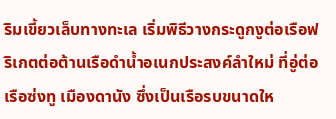ริมเขี้ยวเล็บทางทะเล เริ่มพิธีวางกระดูกงูต่อเรือฟริเกตต่อต้านเรือดำน้ำอเนกประสงค์ลำใหม่ ที่อู่ต่อเรือซ่งทู เมืองดานัง ซึ่งเป็นเรือรบขนาดให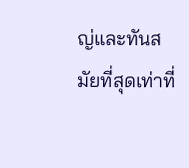ญ่และทันสมัยที่สุดเท่าที่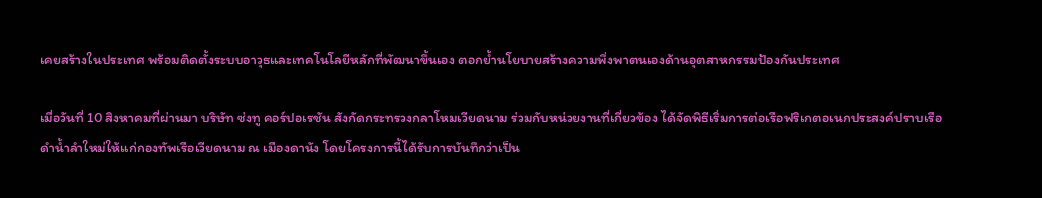เคยสร้างในประเทศ พร้อมติดตั้งระบบอาวุธและเทคโนโลยีหลักที่พัฒนาขึ้นเอง ตอกย้ำนโยบายสร้างความพึ่งพาตนเองด้านอุตสาหกรรมป้องกันประเทศ

เมื่อวันที่ 10 สิงหาคมที่ผ่านมา บริษัท ซ่งทู คอร์ปอเรชัน สังกัดกระทรวงกลาโหมเวียดนาม ร่วมกับหน่วยงานที่เกี่ยวข้อง ได้จัดพิธีเริ่มการต่อเรือฟริเกตอเนกประสงค์ปราบเรือดำน้ำลำใหม่ให้แก่กองทัพเรือเวียดนาม ณ เมืองดานัง โดยโครงการนี้ได้รับการบันทึกว่าเป็น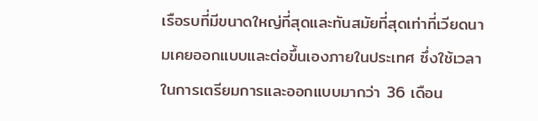เรือรบที่มีขนาดใหญ่ที่สุดและทันสมัยที่สุดเท่าที่เวียดนามเคยออกแบบและต่อขึ้นเองภายในประเทศ ซึ่งใช้เวลาในการเตรียมการและออกแบบมากว่า 36 เดือน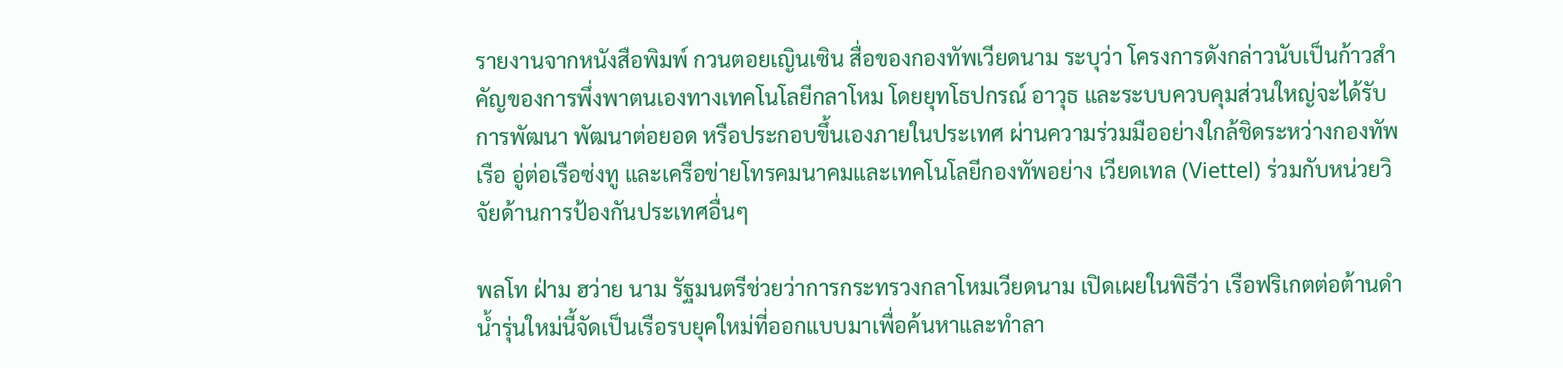รายงานจากหนังสือพิมพ์ กวนตอยเญินเซิน สื่อของกองทัพเวียดนาม ระบุว่า โครงการดังกล่าวนับเป็นก้าวสำคัญของการพึ่งพาตนเองทางเทคโนโลยีกลาโหม โดยยุทโธปกรณ์ อาวุธ และระบบควบคุมส่วนใหญ่จะได้รับการพัฒนา พัฒนาต่อยอด หรือประกอบขึ้นเองภายในประเทศ ผ่านความร่วมมืออย่างใกล้ชิดระหว่างกองทัพเรือ อู่ต่อเรือซ่งทู และเครือข่ายโทรคมนาคมและเทคโนโลยีกองทัพอย่าง เวียดเทล (Viettel) ร่วมกับหน่วยวิจัยด้านการป้องกันประเทศอื่นๆ

พลโท ฝ่าม ฮว่าย นาม รัฐมนตรีช่วยว่าการกระทรวงกลาโหมเวียดนาม เปิดเผยในพิธีว่า เรือฟริเกตต่อต้านดำน้ำรุ่นใหม่นี้จัดเป็นเรือรบยุคใหม่ที่ออกแบบมาเพื่อค้นหาและทำลา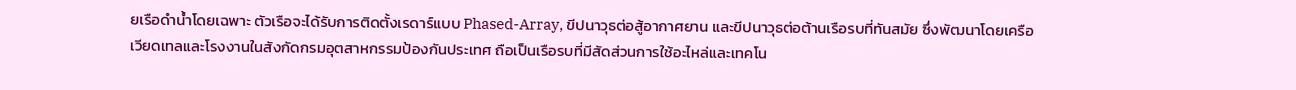ยเรือดำน้ำโดยเฉพาะ ตัวเรือจะได้รับการติดตั้งเรดาร์แบบ Phased-Array, ขีปนาวุธต่อสู้อากาศยาน และขีปนาวุธต่อต้านเรือรบที่ทันสมัย ซึ่งพัฒนาโดยเครือเวียดเทลและโรงงานในสังกัดกรมอุตสาหกรรมป้องกันประเทศ ถือเป็นเรือรบที่มีสัดส่วนการใช้อะไหล่และเทคโน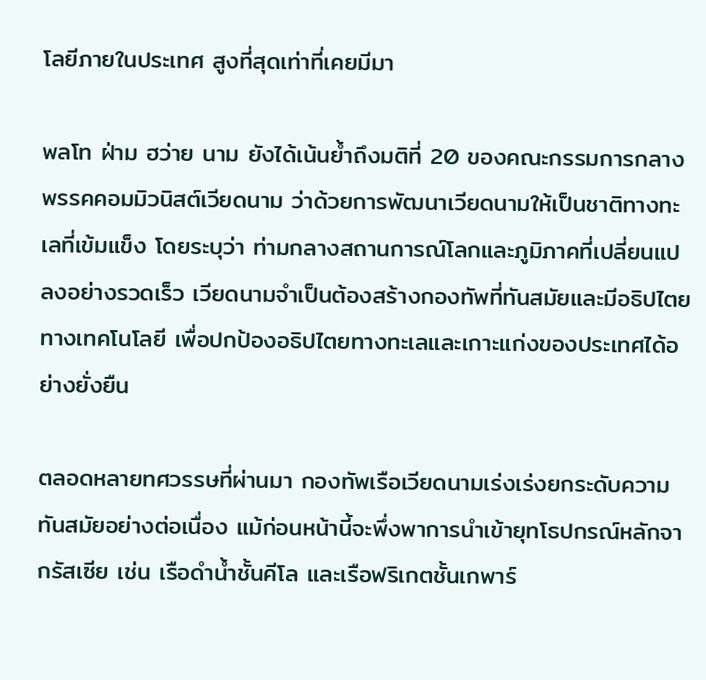โลยีภายในประเทศ สูงที่สุดเท่าที่เคยมีมา

พลโท ฝ่าม ฮว่าย นาม ยังได้เน้นย้ำถึงมติที่ 20 ของคณะกรรมการกลางพรรคคอมมิวนิสต์เวียดนาม ว่าด้วยการพัฒนาเวียดนามให้เป็นชาติทางทะเลที่เข้มแข็ง โดยระบุว่า ท่ามกลางสถานการณ์โลกและภูมิภาคที่เปลี่ยนแปลงอย่างรวดเร็ว เวียดนามจำเป็นต้องสร้างกองทัพที่ทันสมัยและมีอธิปไตยทางเทคโนโลยี เพื่อปกป้องอธิปไตยทางทะเลและเกาะแก่งของประเทศได้อย่างยั่งยืน

ตลอดหลายทศวรรษที่ผ่านมา กองทัพเรือเวียดนามเร่งเร่งยกระดับความทันสมัยอย่างต่อเนื่อง แม้ก่อนหน้านี้จะพึ่งพาการนำเข้ายุทโธปกรณ์หลักจากรัสเซีย เช่น เรือดำน้ำชั้นคีโล และเรือฟริเกตชั้นเกพาร์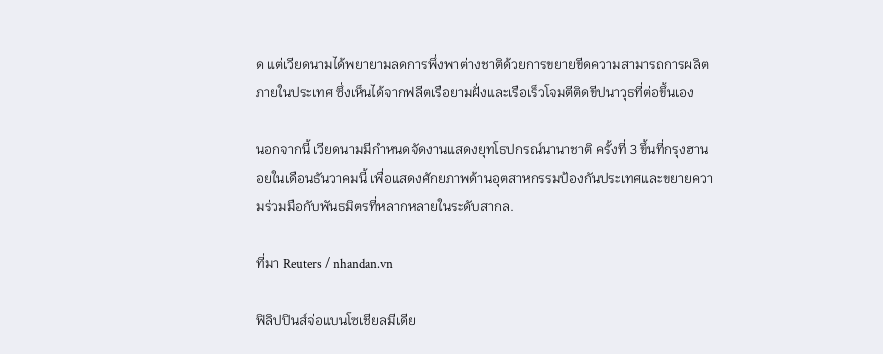ด แต่เวียดนามได้พยายามลดการพึ่งพาต่างชาติด้วยการขยายขีดความสามารถการผลิตภายในประเทศ ซึ่งเห็นได้จากฟลีตเรือยามฝั่งและเรือเร็วโจมตีติดขีปนาวุธที่ต่อขึ้นเอง

นอกจากนี้ เวียดนามมีกำหนดจัดงานแสดงยุทโธปกรณ์นานาชาติ ครั้งที่ 3 ขึ้นที่กรุงฮานอยในเดือนธันวาคมนี้ เพื่อแสดงศักยภาพด้านอุตสาหกรรมป้องกันประเทศและขยายความร่วมมือกับพันธมิตรที่หลากหลายในระดับสากล.

ที่มา Reuters / nhandan.vn

ฟิลิปปินส์จ่อแบนโซเชียลมีเดีย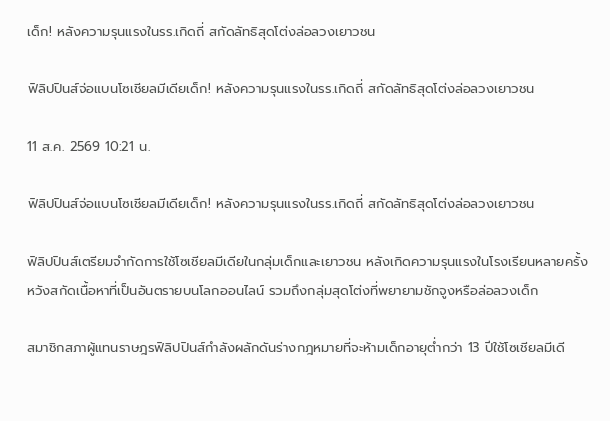เด็ก! หลังความรุนแรงในรร.เกิดถี่ สกัดลัทธิสุดโต่งล่อลวงเยาวชน

ฟิลิปปินส์จ่อแบนโซเชียลมีเดียเด็ก! หลังความรุนแรงในรร.เกิดถี่ สกัดลัทธิสุดโต่งล่อลวงเยาวชน

11 ส.ค. 2569 10:21 น.

ฟิลิปปินส์จ่อแบนโซเชียลมีเดียเด็ก! หลังความรุนแรงในรร.เกิดถี่ สกัดลัทธิสุดโต่งล่อลวงเยาวชน

ฟิลิปปินส์เตรียมจำกัดการใช้โซเชียลมีเดียในกลุ่มเด็กและเยาวชน หลังเกิดความรุนแรงในโรงเรียนหลายครั้ง หวังสกัดเนื้อหาที่เป็นอันตรายบนโลกออนไลน์ รวมถึงกลุ่มสุดโต่งที่พยายามชักจูงหรือล่อลวงเด็ก

สมาชิกสภาผู้แทนราษฎรฟิลิปปินส์กำลังผลักดันร่างกฎหมายที่จะห้ามเด็กอายุต่ำกว่า 13 ปีใช้โซเชียลมีเดี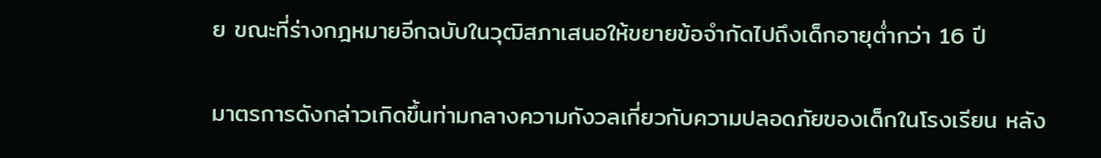ย ขณะที่ร่างกฎหมายอีกฉบับในวุฒิสภาเสนอให้ขยายข้อจำกัดไปถึงเด็กอายุต่ำกว่า 16 ปี

มาตรการดังกล่าวเกิดขึ้นท่ามกลางความกังวลเกี่ยวกับความปลอดภัยของเด็กในโรงเรียน หลัง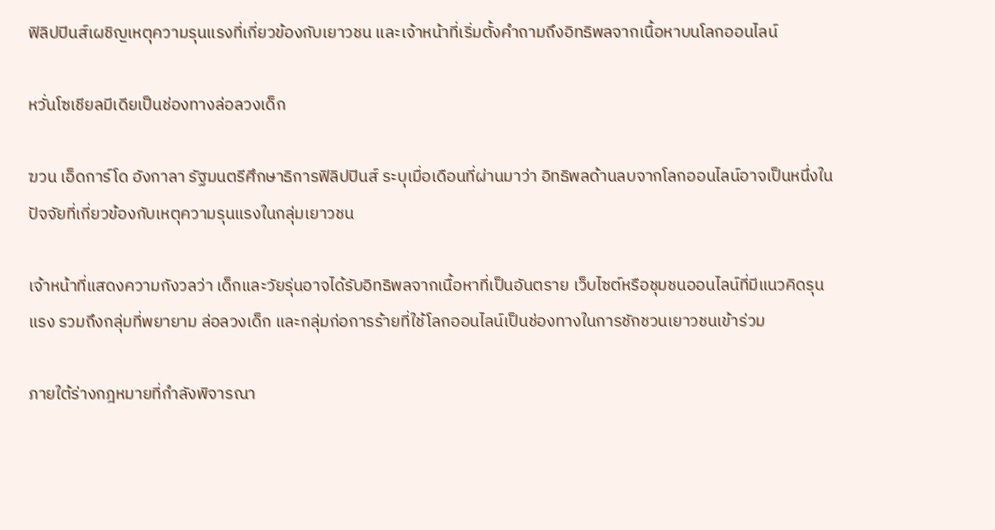ฟิลิปปินส์เผชิญเหตุความรุนแรงที่เกี่ยวข้องกับเยาวชน และเจ้าหน้าที่เริ่มตั้งคำถามถึงอิทธิพลจากเนื้อหาบนโลกออนไลน์

หวั่นโซเชียลมีเดียเป็นช่องทางล่อลวงเด็ก

ฆวน เอ็ดการ์โด อังกาลา รัฐมนตรีศึกษาธิการฟิลิปปินส์ ระบุเมื่อเดือนที่ผ่านมาว่า อิทธิพลด้านลบจากโลกออนไลน์อาจเป็นหนึ่งในปัจจัยที่เกี่ยวข้องกับเหตุความรุนแรงในกลุ่มเยาวชน

เจ้าหน้าที่แสดงความกังวลว่า เด็กและวัยรุ่นอาจได้รับอิทธิพลจากเนื้อหาที่เป็นอันตราย เว็บไซต์หรือชุมชนออนไลน์ที่มีแนวคิดรุนแรง รวมถึงกลุ่มที่พยายาม ล่อลวงเด็ก และกลุ่มก่อการร้ายที่ใช้โลกออนไลน์เป็นช่องทางในการชักชวนเยาวชนเข้าร่วม

ภายใต้ร่างกฎหมายที่กำลังพิจารณา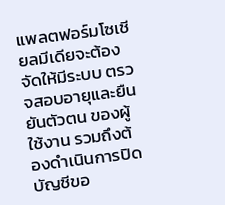แพลตฟอร์มโซเชียลมีเดียจะต้องจัดให้มีระบบ ตรวจสอบอายุและยืนยันตัวตน ของผู้ใช้งาน รวมถึงต้องดำเนินการปิดบัญชีขอ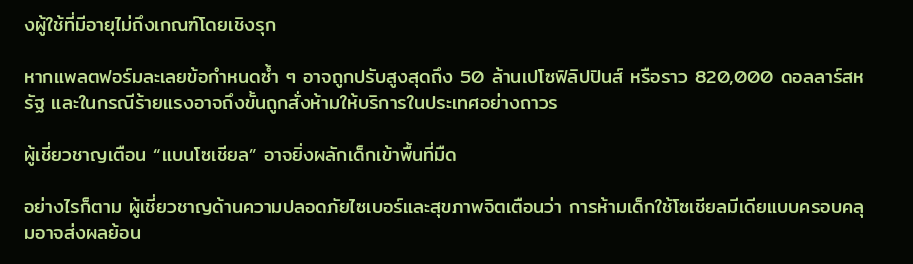งผู้ใช้ที่มีอายุไม่ถึงเกณฑ์โดยเชิงรุก

หากแพลตฟอร์มละเลยข้อกำหนดซ้ำ ๆ อาจถูกปรับสูงสุดถึง 50 ล้านเปโซฟิลิปปินส์ หรือราว 820,000 ดอลลาร์สหรัฐ และในกรณีร้ายแรงอาจถึงขั้นถูกสั่งห้ามให้บริการในประเทศอย่างถาวร

ผู้เชี่ยวชาญเตือน “แบนโซเชียล” อาจยิ่งผลักเด็กเข้าพื้นที่มืด

อย่างไรก็ตาม ผู้เชี่ยวชาญด้านความปลอดภัยไซเบอร์และสุขภาพจิตเตือนว่า การห้ามเด็กใช้โซเชียลมีเดียแบบครอบคลุมอาจส่งผลย้อน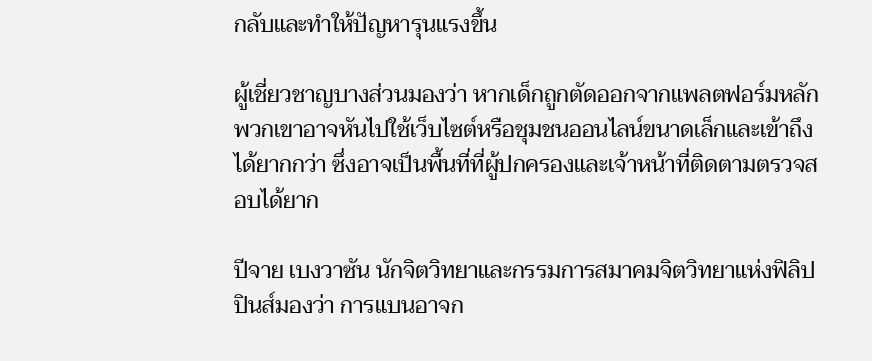กลับและทำให้ปัญหารุนแรงขึ้น

ผู้เชี่ยวชาญบางส่วนมองว่า หากเด็กถูกตัดออกจากแพลตฟอร์มหลัก พวกเขาอาจหันไปใช้เว็บไซต์หรือชุมชนออนไลน์ขนาดเล็กและเข้าถึงได้ยากกว่า ซึ่งอาจเป็นพื้นที่ที่ผู้ปกครองและเจ้าหน้าที่ติดตามตรวจสอบได้ยาก

ปีจาย เบงวาซัน นักจิตวิทยาและกรรมการสมาคมจิตวิทยาแห่งฟิลิปปินส์มองว่า การแบนอาจก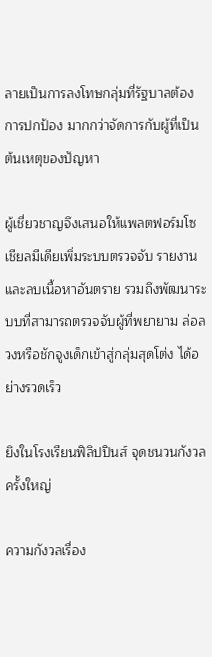ลายเป็นการลงโทษกลุ่มที่รัฐบาลต้องการปกป้อง มากกว่าจัดการกับผู้ที่เป็นต้นเหตุของปัญหา

ผู้เชี่ยวชาญจึงเสนอให้แพลตฟอร์มโซเชียลมีเดียเพิ่มระบบตรวจจับ รายงาน และลบเนื้อหาอันตราย รวมถึงพัฒนาระบบที่สามารถตรวจจับผู้ที่พยายาม ล่อลวงหรือชักจูงเด็กเข้าสู่กลุ่มสุดโต่ง ได้อย่างรวดเร็ว

ยิงในโรงเรียนฟิลิปปินส์ จุดชนวนกังวลครั้งใหญ่

ความกังวลเรื่อง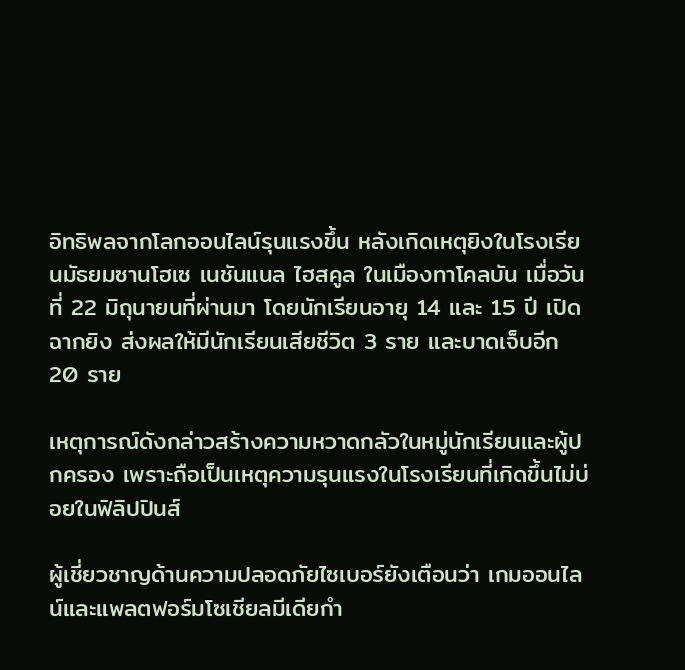อิทธิพลจากโลกออนไลน์รุนแรงขึ้น หลังเกิดเหตุยิงในโรงเรียนมัธยมซานโฮเซ เนชันแนล ไฮสคูล ในเมืองทาโคลบัน เมื่อวันที่ 22 มิถุนายนที่ผ่านมา โดยนักเรียนอายุ 14 และ 15 ปี เปิดฉากยิง ส่งผลให้มีนักเรียนเสียชีวิต 3 ราย และบาดเจ็บอีก 20 ราย

เหตุการณ์ดังกล่าวสร้างความหวาดกลัวในหมู่นักเรียนและผู้ปกครอง เพราะถือเป็นเหตุความรุนแรงในโรงเรียนที่เกิดขึ้นไม่บ่อยในฟิลิปปินส์

ผู้เชี่ยวชาญด้านความปลอดภัยไซเบอร์ยังเตือนว่า เกมออนไลน์และแพลตฟอร์มโซเชียลมีเดียกำ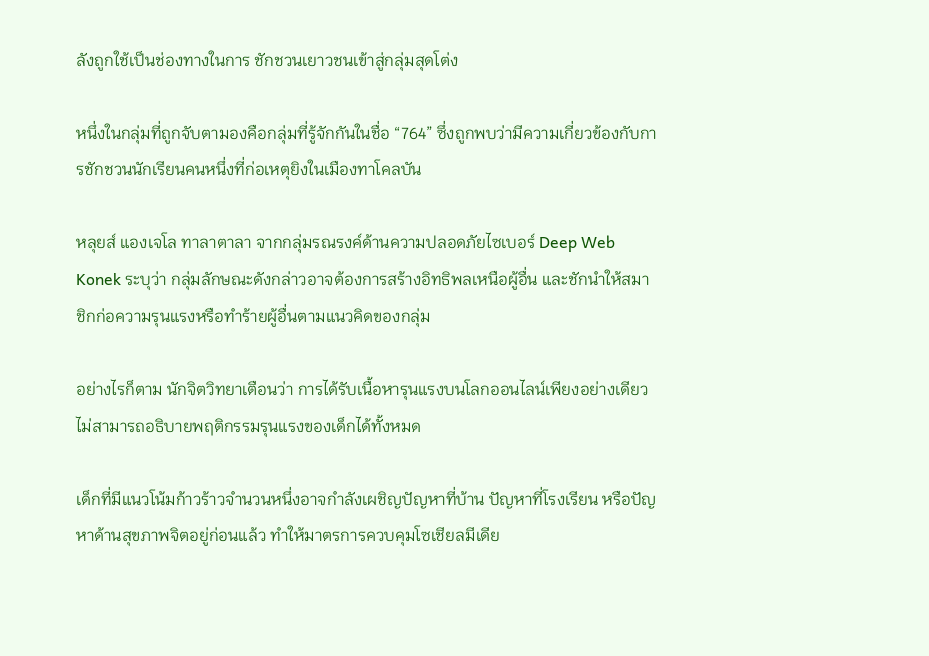ลังถูกใช้เป็นช่องทางในการ ชักชวนเยาวชนเข้าสู่กลุ่มสุดโต่ง

หนึ่งในกลุ่มที่ถูกจับตามองคือกลุ่มที่รู้จักกันในชื่อ “764” ซึ่งถูกพบว่ามีความเกี่ยวข้องกับการชักชวนนักเรียนคนหนึ่งที่ก่อเหตุยิงในเมืองทาโคลบัน

หลุยส์ แองเจโล ทาลาตาลา จากกลุ่มรณรงค์ด้านความปลอดภัยไซเบอร์ Deep Web Konek ระบุว่า กลุ่มลักษณะดังกล่าวอาจต้องการสร้างอิทธิพลเหนือผู้อื่น และชักนำให้สมาชิกก่อความรุนแรงหรือทำร้ายผู้อื่นตามแนวคิดของกลุ่ม

อย่างไรก็ตาม นักจิตวิทยาเตือนว่า การได้รับเนื้อหารุนแรงบนโลกออนไลน์เพียงอย่างเดียว ไม่สามารถอธิบายพฤติกรรมรุนแรงของเด็กได้ทั้งหมด

เด็กที่มีแนวโน้มก้าวร้าวจำนวนหนึ่งอาจกำลังเผชิญปัญหาที่บ้าน ปัญหาที่โรงเรียน หรือปัญหาด้านสุขภาพจิตอยู่ก่อนแล้ว ทำให้มาตรการควบคุมโซเชียลมีเดีย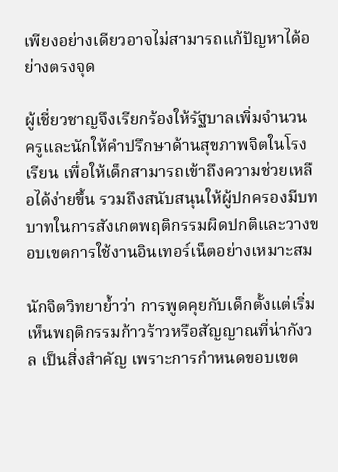เพียงอย่างเดียวอาจไม่สามารถแก้ปัญหาได้อย่างตรงจุด

ผู้เชี่ยวชาญจึงเรียกร้องให้รัฐบาลเพิ่มจำนวน ครูและนักให้คำปรึกษาด้านสุขภาพจิตในโรงเรียน เพื่อให้เด็กสามารถเข้าถึงความช่วยเหลือได้ง่ายขึ้น รวมถึงสนับสนุนให้ผู้ปกครองมีบทบาทในการสังเกตพฤติกรรมผิดปกติและวางขอบเขตการใช้งานอินเทอร์เน็ตอย่างเหมาะสม

นักจิตวิทยาย้ำว่า การพูดคุยกับเด็กตั้งแต่เริ่มเห็นพฤติกรรมก้าวร้าวหรือสัญญาณที่น่ากังวล เป็นสิ่งสำคัญ เพราะการกำหนดขอบเขต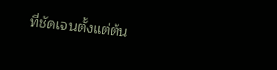ที่ชัดเจนตั้งแต่ต้น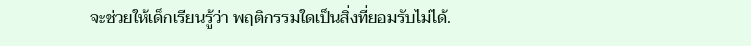จะช่วยให้เด็กเรียนรู้ว่า พฤติกรรมใดเป็นสิ่งที่ยอมรับไม่ได้.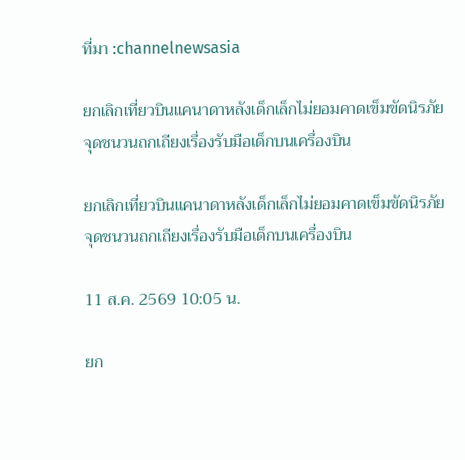ที่มา :channelnewsasia

ยกเลิกเที่ยวบินแคนาดาหลังเด็กเล็กไม่ยอมคาดเข็มขัดนิรภัย จุดชนวนถกเถียงเรื่องรับมือเด็กบนเครื่องบิน

ยกเลิกเที่ยวบินแคนาดาหลังเด็กเล็กไม่ยอมคาดเข็มขัดนิรภัย จุดชนวนถกเถียงเรื่องรับมือเด็กบนเครื่องบิน

11 ส.ค. 2569 10:05 น.

ยก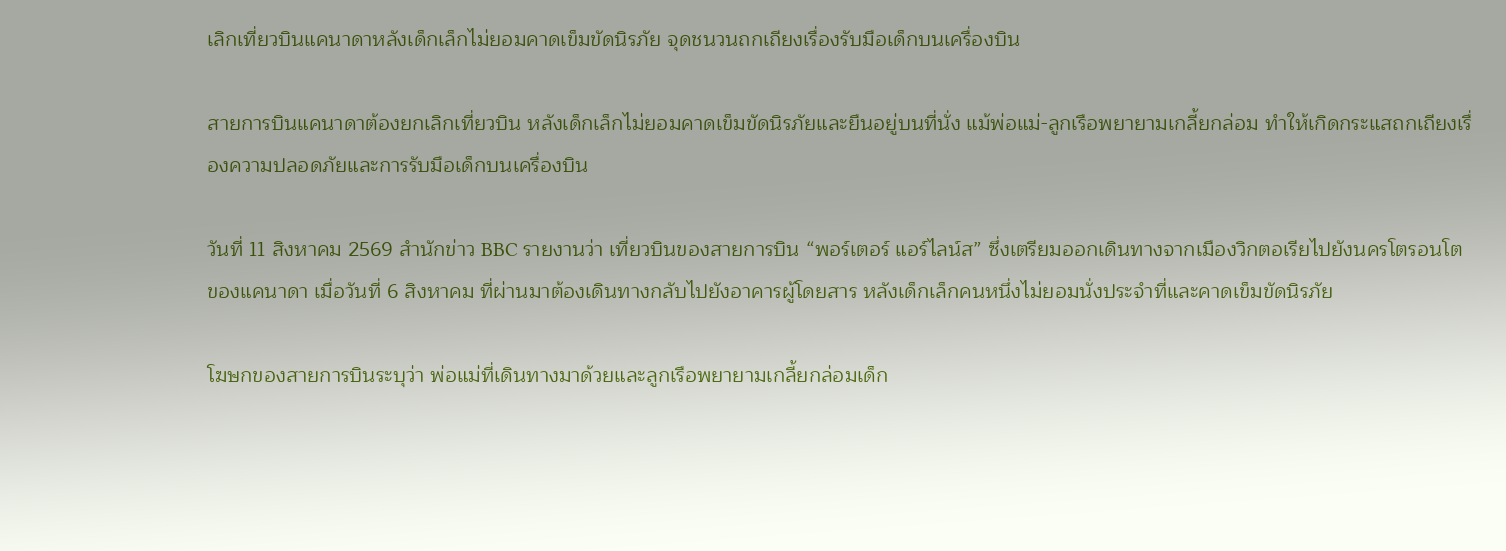เลิกเที่ยวบินแคนาดาหลังเด็กเล็กไม่ยอมคาดเข็มขัดนิรภัย จุดชนวนถกเถียงเรื่องรับมือเด็กบนเครื่องบิน

สายการบินแคนาดาต้องยกเลิกเที่ยวบิน หลังเด็กเล็กไม่ยอมคาดเข็มขัดนิรภัยและยืนอยู่บนที่นั่ง แม้พ่อแม่-ลูกเรือพยายามเกลี้ยกล่อม ทำให้เกิดกระแสถกเถียงเรื่องความปลอดภัยและการรับมือเด็กบนเครื่องบิน

วันที่ 11 สิงหาคม 2569 สำนักข่าว BBC รายงานว่า เที่ยวบินของสายการบิน “พอร์เตอร์ แอร์ไลน์ส” ซึ่งเตรียมออกเดินทางจากเมืองวิกตอเรียไปยังนครโตรอนโต ของแคนาดา เมื่อวันที่ 6 สิงหาคม ที่ผ่านมาต้องเดินทางกลับไปยังอาคารผู้โดยสาร หลังเด็กเล็กคนหนึ่งไม่ยอมนั่งประจำที่และคาดเข็มขัดนิรภัย

โฆษกของสายการบินระบุว่า พ่อแม่ที่เดินทางมาด้วยและลูกเรือพยายามเกลี้ยกล่อมเด็ก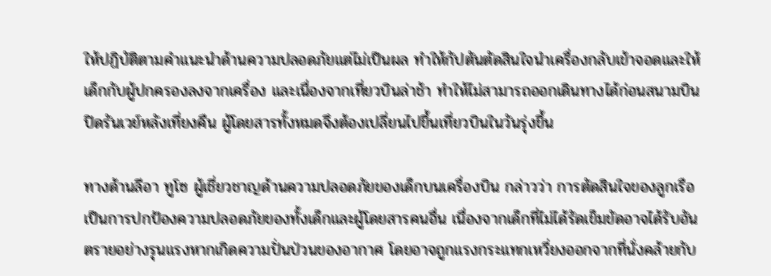ให้ปฏิบัติตามคำแนะนำด้านความปลอดภัยแต่ไม่เป็นผล ทำให้กัปตันตัดสินใจนำเครื่องกลับเข้าจอดและให้เด็กกับผู้ปกครองลงจากเครื่อง และเนื่องจากเที่ยวบินล่าช้า ทำให้ไม่สามารถออกเดินทางได้ก่อนสนามบินปิดรันเวย์หลังเที่ยงคืน ผู้โดยสารทั้งหมดจึงต้องเปลี่ยนไปขึ้นเที่ยวบินในวันรุ่งขึ้น

ทางด้านลีอา ทูโซ ผู้เชี่ยวชาญด้านความปลอดภัยของเด็กบนเครื่องบิน กล่าวว่า การตัดสินใจของลูกเรือเป็นการปกป้องความปลอดภัยของทั้งเด็กและผู้โดยสารคนอื่น เนื่องจากเด็กที่ไม่ได้รัดเข็มขัดอาจได้รับอันตรายอย่างรุนแรงหากเกิดความปั่นป่วนของอากาศ โดยอาจถูกแรงกระแทกเหวี่ยงออกจากที่นั่งคล้ายกับ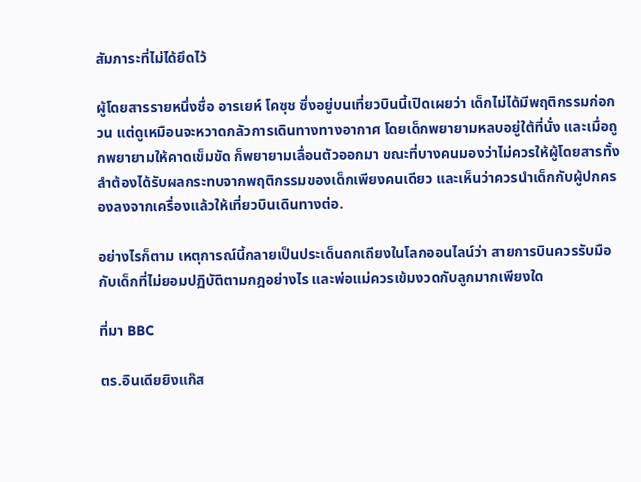สัมภาระที่ไม่ได้ยึดไว้

ผู้โดยสารรายหนึ่งชื่อ อารเยห์ โคซุช ซึ่งอยู่บนเที่ยวบินนี้เปิดเผยว่า เด็กไม่ได้มีพฤติกรรมก่อกวน แต่ดูเหมือนจะหวาดกลัวการเดินทางทางอากาศ โดยเด็กพยายามหลบอยู่ใต้ที่นั่ง และเมื่อถูกพยายามให้คาดเข็มขัด ก็พยายามเลื่อนตัวออกมา ขณะที่บางคนมองว่าไม่ควรให้ผู้โดยสารทั้งลำต้องได้รับผลกระทบจากพฤติกรรมของเด็กเพียงคนเดียว และเห็นว่าควรนำเด็กกับผู้ปกครองลงจากเครื่องแล้วให้เที่ยวบินเดินทางต่อ.

อย่างไรก็ตาม เหตุการณ์นี้กลายเป็นประเด็นถกเถียงในโลกออนไลน์ว่า สายการบินควรรับมือกับเด็กที่ไม่ยอมปฏิบัติตามกฎอย่างไร และพ่อแม่ควรเข้มงวดกับลูกมากเพียงใด

ที่มา BBC

ตร.อินเดียยิงแก๊ส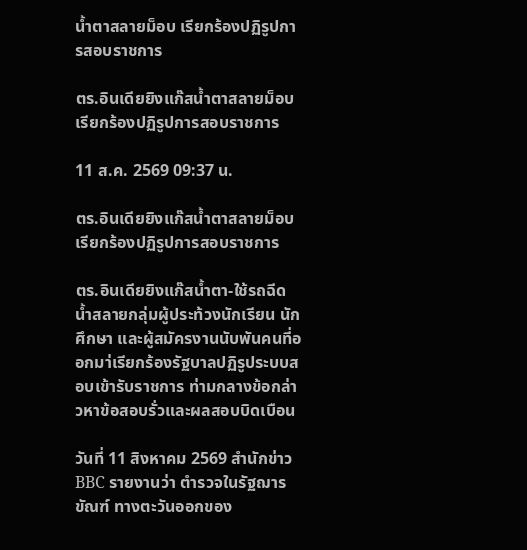น้ำตาสลายม็อบ เรียกร้องปฏิรูปการสอบราชการ

ตร.อินเดียยิงแก๊สน้ำตาสลายม็อบ เรียกร้องปฏิรูปการสอบราชการ

11 ส.ค. 2569 09:37 น.

ตร.อินเดียยิงแก๊สน้ำตาสลายม็อบ เรียกร้องปฏิรูปการสอบราชการ

ตร.อินเดียยิงแก๊สน้ำตา-ใช้รถฉีดน้ำสลายกลุ่มผู้ประท้วงนักเรียน นักศึกษา และผู้สมัครงานนับพันคนที่ออกมา่เรียกร้องรัฐบาลปฏิรูประบบสอบเข้ารับราชการ ท่ามกลางข้อกล่าวหาข้อสอบรั่วและผลสอบบิดเบือน

วันที่ 11 สิงหาคม 2569 สำนักข่าว BBC รายงานว่า ตำรวจในรัฐฌารขัณฑ์ ทางตะวันออกของ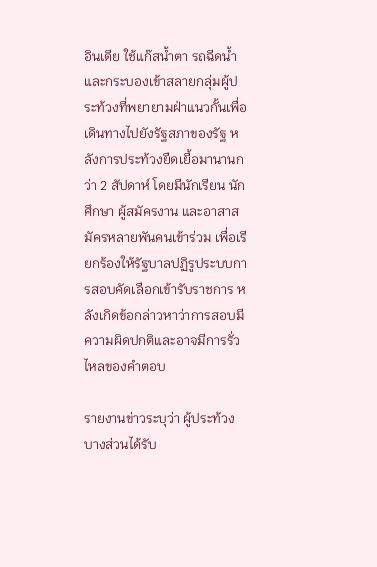อินเดีย ใช้แก๊สน้ำตา รถฉีดน้ำ และกระบองเข้าสลายกลุ่มผู้ประท้วงที่พยายามฝ่าแนวกั้นเพื่อเดินทางไปยังรัฐสภาของรัฐ หลังการประท้วงยืดเยื้อมานานกว่า 2 สัปดาห์ โดยมีนักเรียน นักศึกษา ผู้สมัครงาน และอาสาสมัครหลายพันคนเข้าร่วม เพื่อเรียกร้องให้รัฐบาลปฏิรูประบบการสอบคัดเลือกเข้ารับราชการ หลังเกิดข้อกล่าวหาว่าการสอบมีความผิดปกติและอาจมีการรั่วไหลของคำตอบ

รายงานข่าวระบุว่า ผู้ประท้วงบางส่วนได้รับ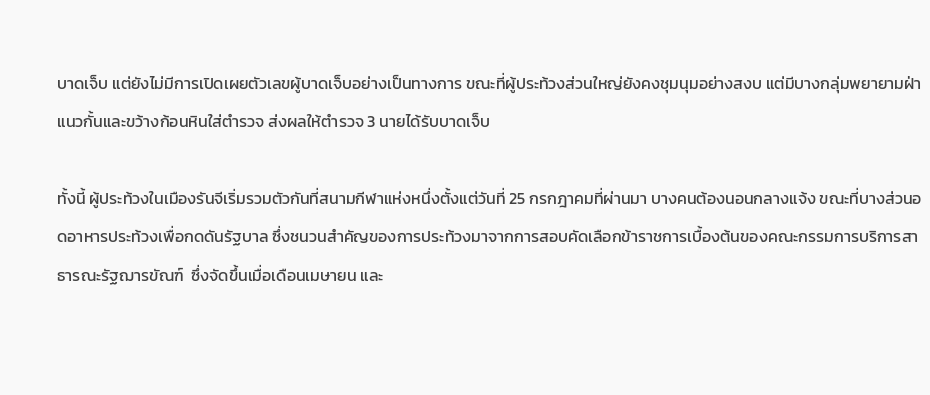บาดเจ็บ แต่ยังไม่มีการเปิดเผยตัวเลขผู้บาดเจ็บอย่างเป็นทางการ ขณะที่ผู้ประท้วงส่วนใหญ่ยังคงชุมนุมอย่างสงบ แต่มีบางกลุ่มพยายามฝ่าแนวกั้นและขว้างก้อนหินใส่ตำรวจ ส่งผลให้ตำรวจ 3 นายได้รับบาดเจ็บ

ทั้งนี้ ผู้ประท้วงในเมืองรันจีเริ่มรวมตัวกันที่สนามกีฬาแห่งหนึ่งตั้งแต่วันที่ 25 กรกฎาคมที่ผ่านมา บางคนต้องนอนกลางแจ้ง ขณะที่บางส่วนอดอาหารประท้วงเพื่อกดดันรัฐบาล ซึ่งชนวนสำคัญของการประท้วงมาจากการสอบคัดเลือกข้าราชการเบื้องต้นของคณะกรรมการบริการสาธารณะรัฐฌารขัณฑ์  ซึ่งจัดขึ้นเมื่อเดือนเมษายน และ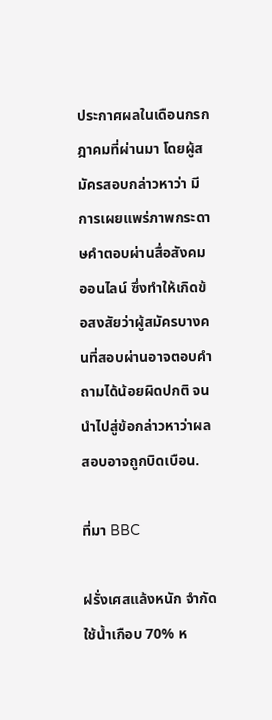ประกาศผลในเดือนกรกฎาคมที่ผ่านมา โดยผู้สมัครสอบกล่าวหาว่า มีการเผยแพร่ภาพกระดาษคำตอบผ่านสื่อสังคมออนไลน์ ซึ่งทำให้เกิดข้อสงสัยว่าผู้สมัครบางคนที่สอบผ่านอาจตอบคำถามได้น้อยผิดปกติ จนนำไปสู่ข้อกล่าวหาว่าผลสอบอาจถูกบิดเบือน.

ที่มา BBC

ฝรั่งเศสแล้งหนัก จำกัดใช้น้ำเกือบ 70% ห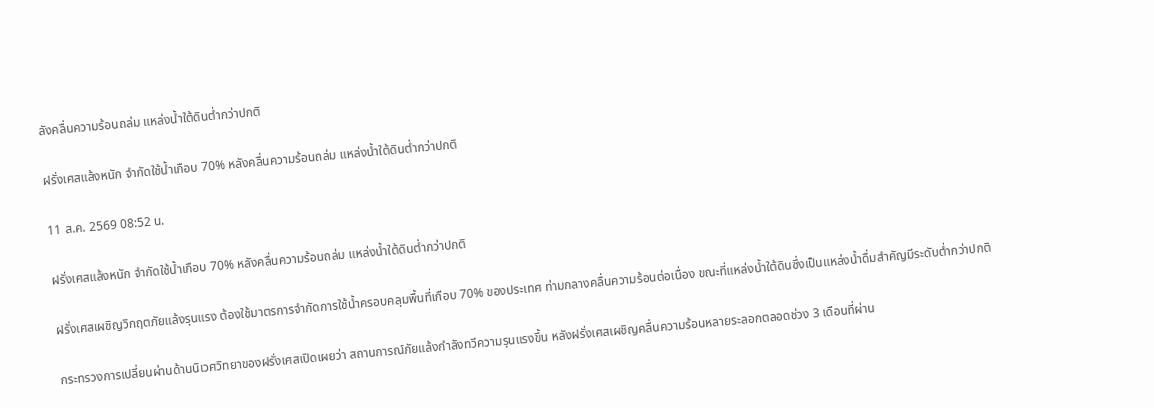ลังคลื่นความร้อนถล่ม แหล่งน้ำใต้ดินต่ำกว่าปกติ

ฝรั่งเศสแล้งหนัก จำกัดใช้น้ำเกือบ 70% หลังคลื่นความร้อนถล่ม แหล่งน้ำใต้ดินต่ำกว่าปกติ

11 ส.ค. 2569 08:52 น.

ฝรั่งเศสแล้งหนัก จำกัดใช้น้ำเกือบ 70% หลังคลื่นความร้อนถล่ม แหล่งน้ำใต้ดินต่ำกว่าปกติ

ฝรั่งเศสเผชิญวิกฤตภัยแล้งรุนแรง ต้องใช้มาตรการจำกัดการใช้น้ำครอบคลุมพื้นที่เกือบ 70% ของประเทศ ท่ามกลางคลื่นความร้อนต่อเนื่อง ขณะที่แหล่งน้ำใต้ดินซึ่งเป็นแหล่งน้ำดื่มสำคัญมีระดับต่ำกว่าปกติ

กระทรวงการเปลี่ยนผ่านด้านนิเวศวิทยาของฝรั่งเศสเปิดเผยว่า สถานการณ์ภัยแล้งกำลังทวีความรุนแรงขึ้น หลังฝรั่งเศสเผชิญคลื่นความร้อนหลายระลอกตลอดช่วง 3 เดือนที่ผ่าน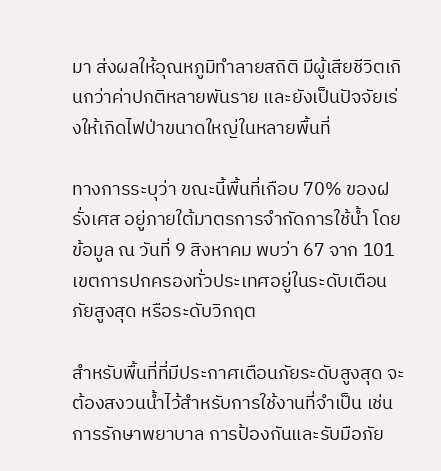มา ส่งผลให้อุณหภูมิทำลายสถิติ มีผู้เสียชีวิตเกินกว่าค่าปกติหลายพันราย และยังเป็นปัจจัยเร่งให้เกิดไฟป่าขนาดใหญ่ในหลายพื้นที่

ทางการระบุว่า ขณะนี้พื้นที่เกือบ 70% ของฝรั่งเศส อยู่ภายใต้มาตรการจำกัดการใช้น้ำ โดยข้อมูล ณ วันที่ 9 สิงหาคม พบว่า 67 จาก 101 เขตการปกครองทั่วประเทศอยู่ในระดับเตือนภัยสูงสุด หรือระดับวิกฤต

สำหรับพื้นที่ที่มีประกาศเตือนภัยระดับสูงสุด จะต้องสงวนน้ำไว้สำหรับการใช้งานที่จำเป็น เช่น การรักษาพยาบาล การป้องกันและรับมือภัย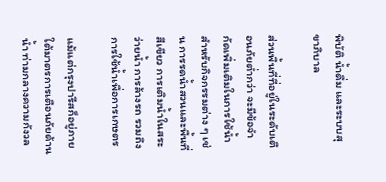พิบัติ น้ำดื่ม และระบบสุขาภิบาล

ส่วนพื้นที่ที่อยู่ในระดับเตือนภัยต่ำกว่า จะมีข้อจำกัดเพิ่มเติมในการใช้น้ำสำหรับกิจกรรมต่าง ๆ เช่น การรดน้ำสวนและพื้นที่สีเขียว การเติมน้ำในสระว่ายน้ำ การล้างรถ รวมถึงการใช้น้ำเพื่อการเกษตร

แม้แต่กรุงปารีสก็อยู่ภายใต้มาตรการเตือนภัยด้านน้ำ ท่ามกลางความกังวล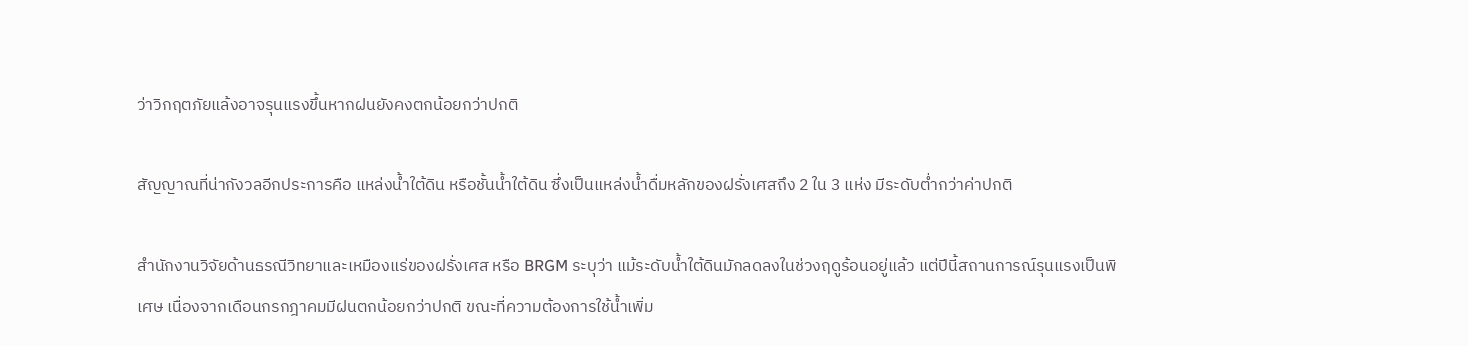ว่าวิกฤตภัยแล้งอาจรุนแรงขึ้นหากฝนยังคงตกน้อยกว่าปกติ

สัญญาณที่น่ากังวลอีกประการคือ แหล่งน้ำใต้ดิน หรือชั้นน้ำใต้ดิน ซึ่งเป็นแหล่งน้ำดื่มหลักของฝรั่งเศสถึง 2 ใน 3 แห่ง มีระดับต่ำกว่าค่าปกติ

สำนักงานวิจัยด้านธรณีวิทยาและเหมืองแร่ของฝรั่งเศส หรือ BRGM ระบุว่า แม้ระดับน้ำใต้ดินมักลดลงในช่วงฤดูร้อนอยู่แล้ว แต่ปีนี้สถานการณ์รุนแรงเป็นพิเศษ เนื่องจากเดือนกรกฎาคมมีฝนตกน้อยกว่าปกติ ขณะที่ความต้องการใช้น้ำเพิ่ม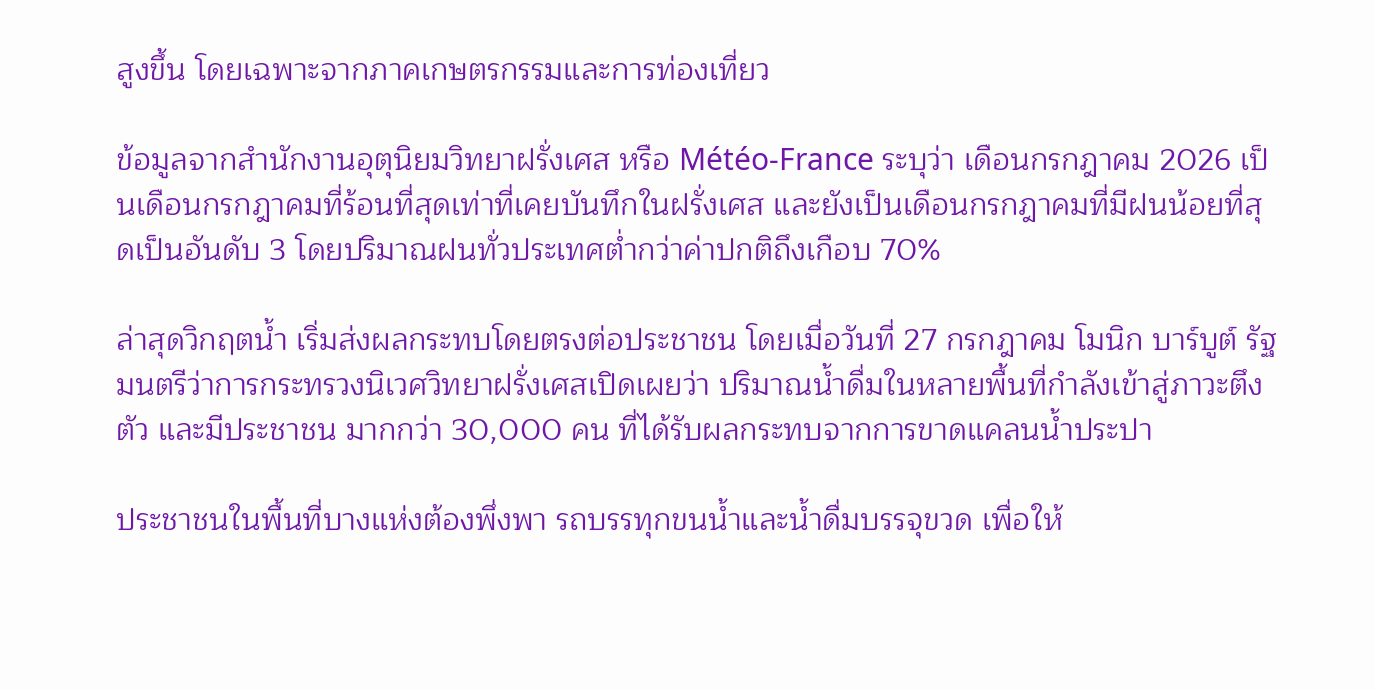สูงขึ้น โดยเฉพาะจากภาคเกษตรกรรมและการท่องเที่ยว

ข้อมูลจากสำนักงานอุตุนิยมวิทยาฝรั่งเศส หรือ Météo-France ระบุว่า เดือนกรกฎาคม 2026 เป็นเดือนกรกฎาคมที่ร้อนที่สุดเท่าที่เคยบันทึกในฝรั่งเศส และยังเป็นเดือนกรกฎาคมที่มีฝนน้อยที่สุดเป็นอันดับ 3 โดยปริมาณฝนทั่วประเทศต่ำกว่าค่าปกติถึงเกือบ 70%

ล่าสุดวิกฤตน้ำ เริ่มส่งผลกระทบโดยตรงต่อประชาชน โดยเมื่อวันที่ 27 กรกฎาคม โมนิก บาร์บูต์ รัฐมนตรีว่าการกระทรวงนิเวศวิทยาฝรั่งเศสเปิดเผยว่า ปริมาณน้ำดื่มในหลายพื้นที่กำลังเข้าสู่ภาวะตึงตัว และมีประชาชน มากกว่า 30,000 คน ที่ได้รับผลกระทบจากการขาดแคลนน้ำประปา

ประชาชนในพื้นที่บางแห่งต้องพึ่งพา รถบรรทุกขนน้ำและน้ำดื่มบรรจุขวด เพื่อให้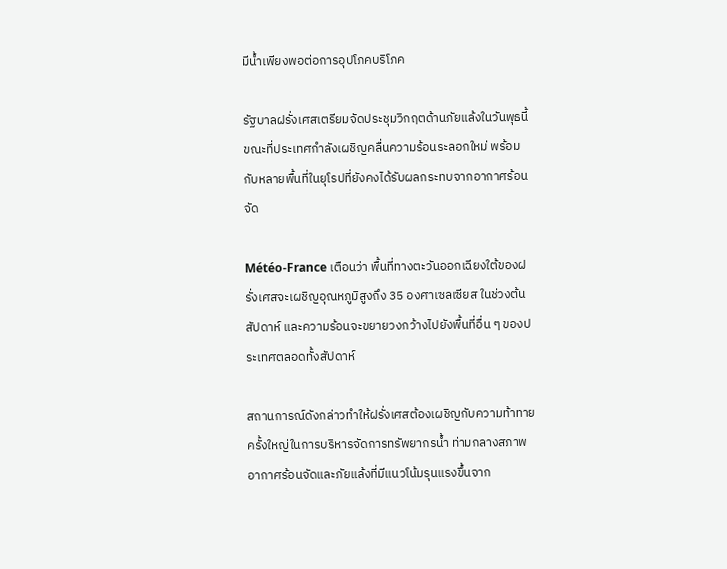มีน้ำเพียงพอต่อการอุปโภคบริโภค

รัฐบาลฝรั่งเศสเตรียมจัดประชุมวิกฤตด้านภัยแล้งในวันพุธนี้ ขณะที่ประเทศกำลังเผชิญคลื่นความร้อนระลอกใหม่ พร้อมกับหลายพื้นที่ในยุโรปที่ยังคงได้รับผลกระทบจากอากาศร้อนจัด

Météo-France เตือนว่า พื้นที่ทางตะวันออกเฉียงใต้ของฝรั่งเศสจะเผชิญอุณหภูมิสูงถึง 35 องศาเซลเซียส ในช่วงต้นสัปดาห์ และความร้อนจะขยายวงกว้างไปยังพื้นที่อื่น ๆ ของประเทศตลอดทั้งสัปดาห์

สถานการณ์ดังกล่าวทำให้ฝรั่งเศสต้องเผชิญกับความท้าทายครั้งใหญ่ในการบริหารจัดการทรัพยากรน้ำ ท่ามกลางสภาพอากาศร้อนจัดและภัยแล้งที่มีแนวโน้มรุนแรงขึ้นจาก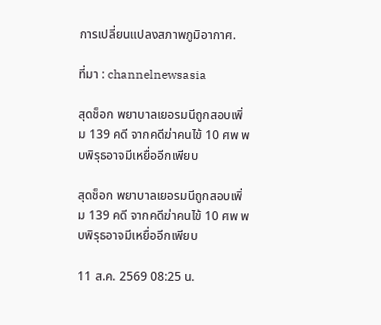การเปลี่ยนแปลงสภาพภูมิอากาศ.

ที่มา : channelnewsasia

สุดช็อก พยาบาลเยอรมนีถูกสอบเพิ่ม 139 คดี จากคดีฆ่าคนไข้ 10 ศพ พบพิรุธอาจมีเหยื่ออีกเพียบ

สุดช็อก พยาบาลเยอรมนีถูกสอบเพิ่ม 139 คดี จากคดีฆ่าคนไข้ 10 ศพ พบพิรุธอาจมีเหยื่ออีกเพียบ

11 ส.ค. 2569 08:25 น.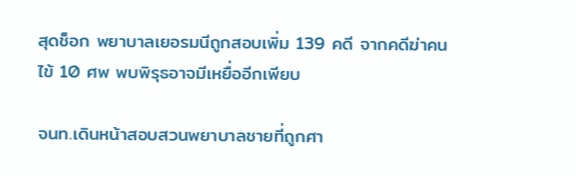สุดช็อก พยาบาลเยอรมนีถูกสอบเพิ่ม 139 คดี จากคดีฆ่าคนไข้ 10 ศพ พบพิรุธอาจมีเหยื่ออีกเพียบ

จนท.เดินหน้าสอบสวนพยาบาลชายที่ถูกศา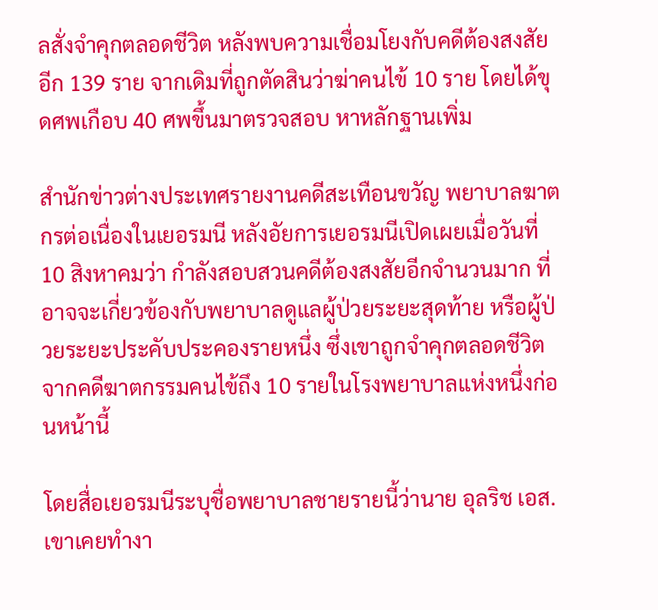ลสั่งจำคุกตลอดชีวิต หลังพบความเชื่อมโยงกับคดีต้องสงสัยอีก 139 ราย จากเดิมที่ถูกตัดสินว่าฆ่าคนไข้ 10 ราย โดยได้ขุดศพเกือบ 40 ศพขึ้นมาตรวจสอบ หาหลักฐานเพิ่ม

สำนักข่าวต่างประเทศรายงานคดีสะเทือนขวัญ พยาบาลฆาตกรต่อเนื่องในเยอรมนี หลังอัยการเยอรมนีเปิดเผยเมื่อวันที่ 10 สิงหาคมว่า กำลังสอบสวนคดีต้องสงสัยอีกจำนวนมาก ที่อาจจะเกี่ยวข้องกับพยาบาลดูแลผู้ป่วยระยะสุดท้าย หรือผู้ป่วยระยะประคับประคองรายหนึ่ง ซึ่งเขาถูกจำคุกตลอดชีวิตจากคดีฆาตกรรมคนไข้ถึง 10 รายในโรงพยาบาลแห่งหนึ่งก่อนหน้านี้

โดยสื่อเยอรมนีระบุชื่อพยาบาลชายรายนี้ว่านาย อุลริช เอส. เขาเคยทำงา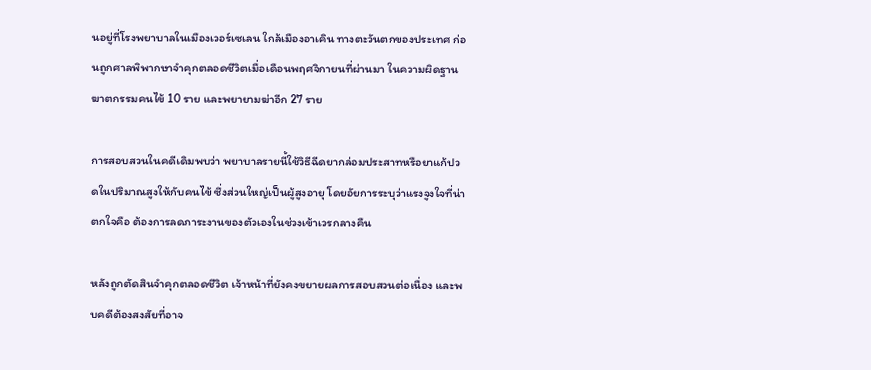นอยู่ที่โรงพยาบาลในเมืองเวอร์เซเลน ใกล้เมืองอาเคิน ทางตะวันตกของประเทศ ก่อนถูกศาลพิพากษาจำคุกตลอดชีวิตเมื่อเดือนพฤศจิกายนที่ผ่านมา ในความผิดฐานฆาตกรรมคนไข้ 10 ราย และพยายามฆ่าอีก 27 ราย

การสอบสวนในคดีเดิมพบว่า พยาบาลรายนี้ใช้วิธีฉีดยากล่อมประสาทหรือยาแก้ปวดในปริมาณสูงให้กับคนไข้ ซึ่งส่วนใหญ่เป็นผู้สูงอายุ โดยอัยการระบุว่าแรงจูงใจที่น่าตกใจคือ ต้องการลดภาระงานของตัวเองในช่วงเข้าเวรกลางคืน

หลังถูกตัดสินจำคุกตลอดชีวิต เจ้าหน้าที่ยังคงขยายผลการสอบสวนต่อเนื่อง และพบคดีต้องสงสัยที่อาจ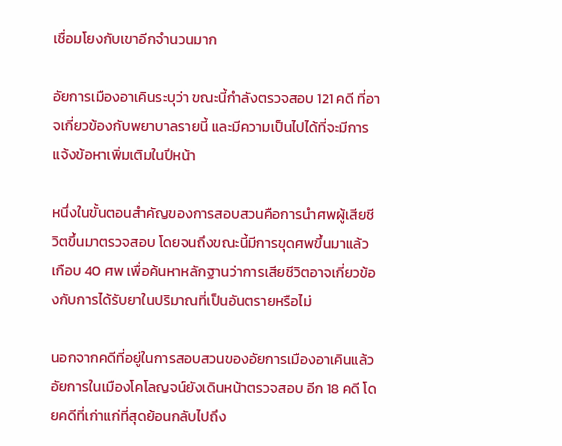เชื่อมโยงกับเขาอีกจำนวนมาก

อัยการเมืองอาเคินระบุว่า ขณะนี้กำลังตรวจสอบ 121 คดี ที่อาจเกี่ยวข้องกับพยาบาลรายนี้ และมีความเป็นไปได้ที่จะมีการแจ้งข้อหาเพิ่มเติมในปีหน้า

หนึ่งในขั้นตอนสำคัญของการสอบสวนคือการนำศพผู้เสียชีวิตขึ้นมาตรวจสอบ โดยจนถึงขณะนี้มีการขุดศพขึ้นมาแล้วเกือบ 40 ศพ เพื่อค้นหาหลักฐานว่าการเสียชีวิตอาจเกี่ยวข้องกับการได้รับยาในปริมาณที่เป็นอันตรายหรือไม่

นอกจากคดีที่อยู่ในการสอบสวนของอัยการเมืองอาเคินแล้ว อัยการในเมืองโคโลญจน์ยังเดินหน้าตรวจสอบ อีก 18 คดี โดยคดีที่เก่าแก่ที่สุดย้อนกลับไปถึง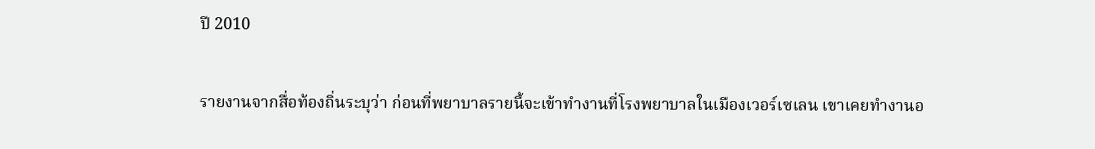ปี 2010

รายงานจากสื่อท้องถิ่นระบุว่า ก่อนที่พยาบาลรายนี้จะเข้าทำงานที่โรงพยาบาลในเมืองเวอร์เซเลน เขาเคยทำงานอ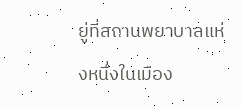ยู่ที่สถานพยาบาลแห่งหนึ่งในเมือง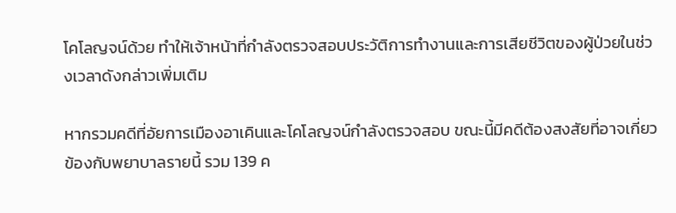โคโลญจน์ด้วย ทำให้เจ้าหน้าที่กำลังตรวจสอบประวัติการทำงานและการเสียชีวิตของผู้ป่วยในช่วงเวลาดังกล่าวเพิ่มเติม

หากรวมคดีที่อัยการเมืองอาเคินและโคโลญจน์กำลังตรวจสอบ ขณะนี้มีคดีต้องสงสัยที่อาจเกี่ยวข้องกับพยาบาลรายนี้ รวม 139 ค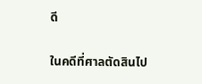ดี

ในคดีที่ศาลตัดสินไป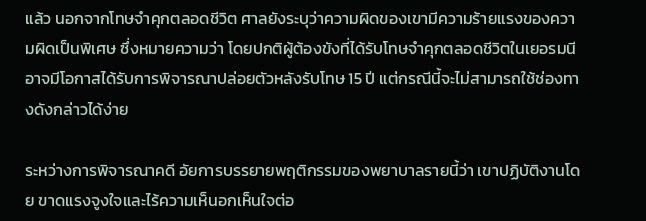แล้ว นอกจากโทษจำคุกตลอดชีวิต ศาลยังระบุว่าความผิดของเขามีความร้ายแรงของความผิดเป็นพิเศษ ซึ่งหมายความว่า โดยปกติผู้ต้องขังที่ได้รับโทษจำคุกตลอดชีวิตในเยอรมนีอาจมีโอกาสได้รับการพิจารณาปล่อยตัวหลังรับโทษ 15 ปี แต่กรณีนี้จะไม่สามารถใช้ช่องทางดังกล่าวได้ง่าย

ระหว่างการพิจารณาคดี อัยการบรรยายพฤติกรรมของพยาบาลรายนี้ว่า เขาปฏิบัติงานโดย ขาดแรงจูงใจและไร้ความเห็นอกเห็นใจต่อ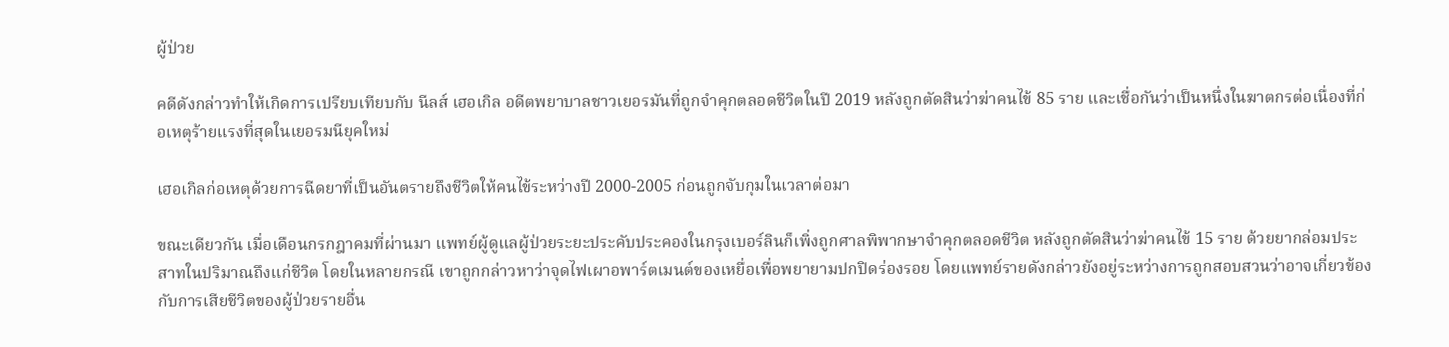ผู้ป่วย

คดีดังกล่าวทำให้เกิดการเปรียบเทียบกับ นีลส์ เฮอเกิล อดีตพยาบาลชาวเยอรมันที่ถูกจำคุกตลอดชีวิตในปี 2019 หลังถูกตัดสินว่าฆ่าคนไข้ 85 ราย และเชื่อกันว่าเป็นหนึ่งในฆาตกรต่อเนื่องที่ก่อเหตุร้ายแรงที่สุดในเยอรมนียุคใหม่

เฮอเกิลก่อเหตุด้วยการฉีดยาที่เป็นอันตรายถึงชีวิตให้คนไข้ระหว่างปี 2000-2005 ก่อนถูกจับกุมในเวลาต่อมา

ขณะเดียวกัน เมื่อเดือนกรกฎาคมที่ผ่านมา แพทย์ผู้ดูแลผู้ป่วยระยะประคับประคองในกรุงเบอร์ลินก็เพิ่งถูกศาลพิพากษาจำคุกตลอดชีวิต หลังถูกตัดสินว่าฆ่าคนไข้ 15 ราย ด้วยยากล่อมประสาทในปริมาณถึงแก่ชีวิต โดยในหลายกรณี เขาถูกกล่าวหาว่าจุดไฟเผาอพาร์ตเมนต์ของเหยื่อเพื่อพยายามปกปิดร่องรอย โดยแพทย์รายดังกล่าวยังอยู่ระหว่างการถูกสอบสวนว่าอาจเกี่ยวข้องกับการเสียชีวิตของผู้ป่วยรายอื่น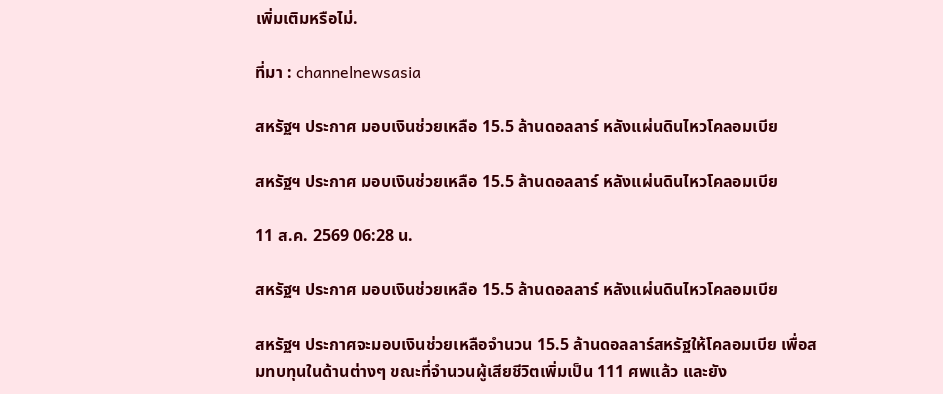เพิ่มเติมหรือไม่.

ที่มา : channelnewsasia

สหรัฐฯ ประกาศ มอบเงินช่วยเหลือ 15.5 ล้านดอลลาร์ หลังแผ่นดินไหวโคลอมเบีย

สหรัฐฯ ประกาศ มอบเงินช่วยเหลือ 15.5 ล้านดอลลาร์ หลังแผ่นดินไหวโคลอมเบีย

11 ส.ค. 2569 06:28 น.

สหรัฐฯ ประกาศ มอบเงินช่วยเหลือ 15.5 ล้านดอลลาร์ หลังแผ่นดินไหวโคลอมเบีย

สหรัฐฯ ประกาศจะมอบเงินช่วยเหลือจำนวน 15.5 ล้านดอลลาร์สหรัฐให้โคลอมเบีย เพื่อสมทบทุนในด้านต่างๆ ขณะที่จำนวนผู้เสียชีวิตเพิ่มเป็น 111 ศพแล้ว และยัง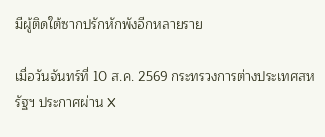มีผู้ติดใต้ซากปรักหักพังอีกหลายราย

เมื่อวันจันทร์ที่ 10 ส.ค. 2569 กระทรวงการต่างประเทศสหรัฐฯ ประกาศผ่าน X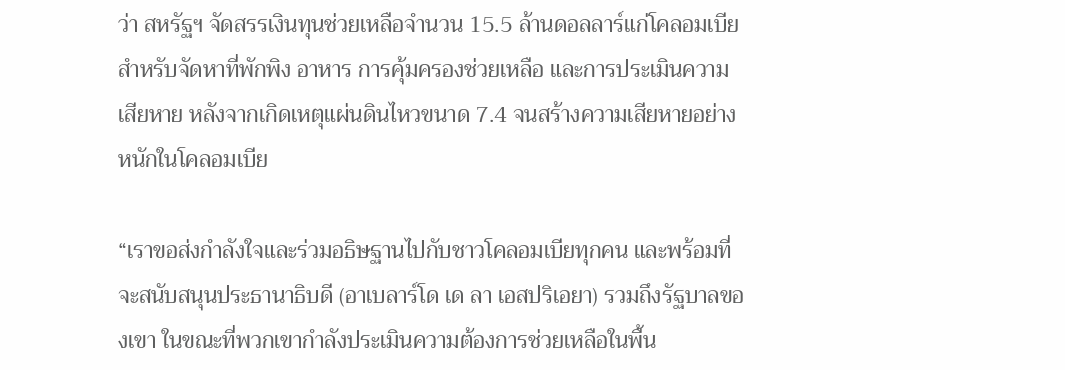ว่า สหรัฐฯ จัดสรรเงินทุนช่วยเหลือจำนวน 15.5 ล้านดอลลาร์แก่โคลอมเบีย สำหรับจัดหาที่พักพิง อาหาร การคุ้มครองช่วยเหลือ และการประเมินความเสียหาย หลังจากเกิดเหตุแผ่นดินไหวขนาด 7.4 จนสร้างความเสียหายอย่างหนักในโคลอมเบีย

“เราขอส่งกำลังใจและร่วมอธิษฐานไปกับชาวโคลอมเบียทุกคน และพร้อมที่จะสนับสนุนประธานาธิบดี (อาเบลาร์โด เด ลา เอสปริเอยา) รวมถึงรัฐบาลของเขา ในขณะที่พวกเขากำลังประเมินความต้องการช่วยเหลือในพื้น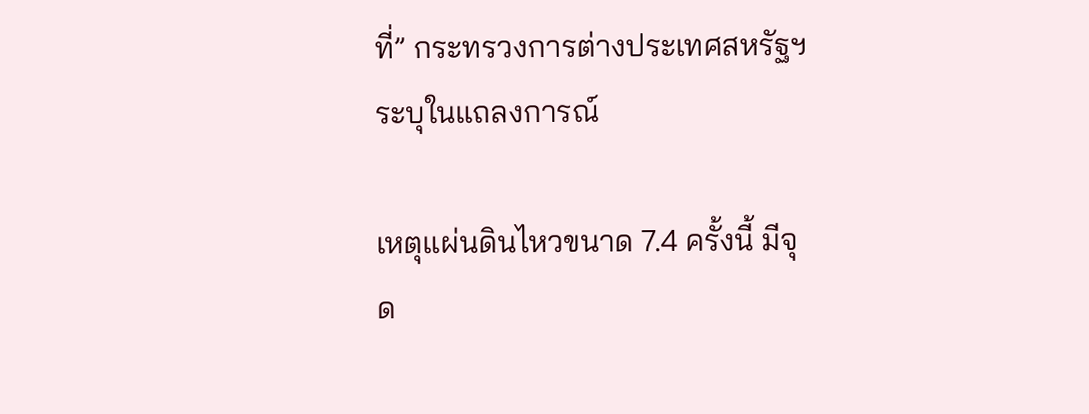ที่” กระทรวงการต่างประเทศสหรัฐฯ ระบุในแถลงการณ์

เหตุแผ่นดินไหวขนาด 7.4 ครั้งนี้ มีจุด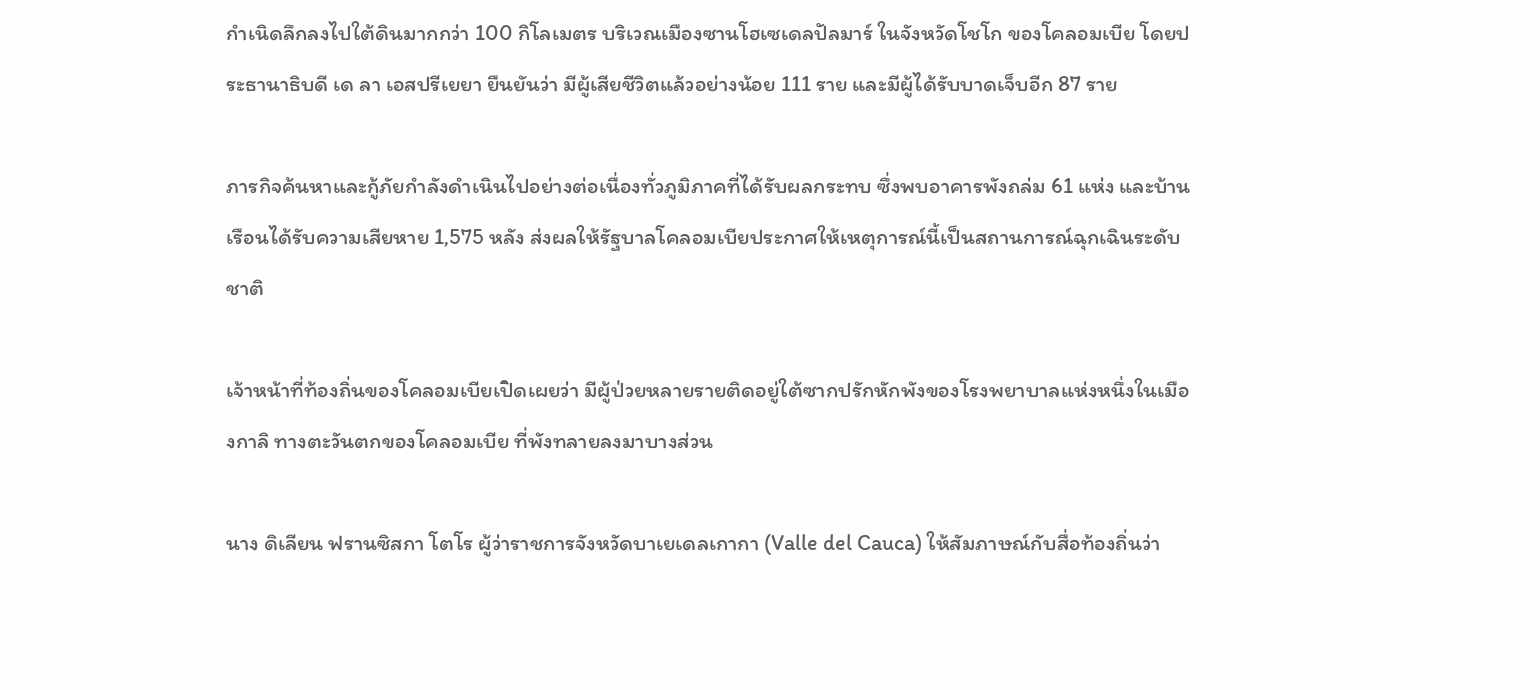กำเนิดลึกลงไปใต้ดินมากกว่า 100 กิโลเมตร บริเวณเมืองซานโฮเซเดลปัลมาร์ ในจังหวัดโชโก ของโคลอมเบีย โดยประธานาธิบดี เด ลา เอสปรีเยยา ยืนยันว่า มีผู้เสียชีวิตแล้วอย่างน้อย 111 ราย และมีผู้ได้รับบาดเจ็บอีก 87 ราย

ภารกิจค้นหาและกู้ภัยกำลังดำเนินไปอย่างต่อเนื่องทั่วภูมิภาคที่ได้รับผลกระทบ ซึ่งพบอาคารพังถล่ม 61 แห่ง และบ้านเรือนได้รับความเสียหาย 1,575 หลัง ส่งผลให้รัฐบาลโคลอมเบียประกาศให้เหตุการณ์นี้เป็นสถานการณ์ฉุกเฉินระดับชาติ

เจ้าหน้าที่ท้องถิ่นของโคลอมเบียเปิดเผยว่า มีผู้ป่วยหลายรายติดอยู่ใต้ซากปรักหักพังของโรงพยาบาลแห่งหนึ่งในเมืองกาลิ ทางตะวันตกของโคลอมเบีย ที่พังทลายลงมาบางส่วน

นาง ดิเลียน ฟรานซิสกา โตโร ผู้ว่าราชการจังหวัดบาเยเดลเกากา (Valle del Cauca) ให้สัมภาษณ์กับสื่อท้องถิ่นว่า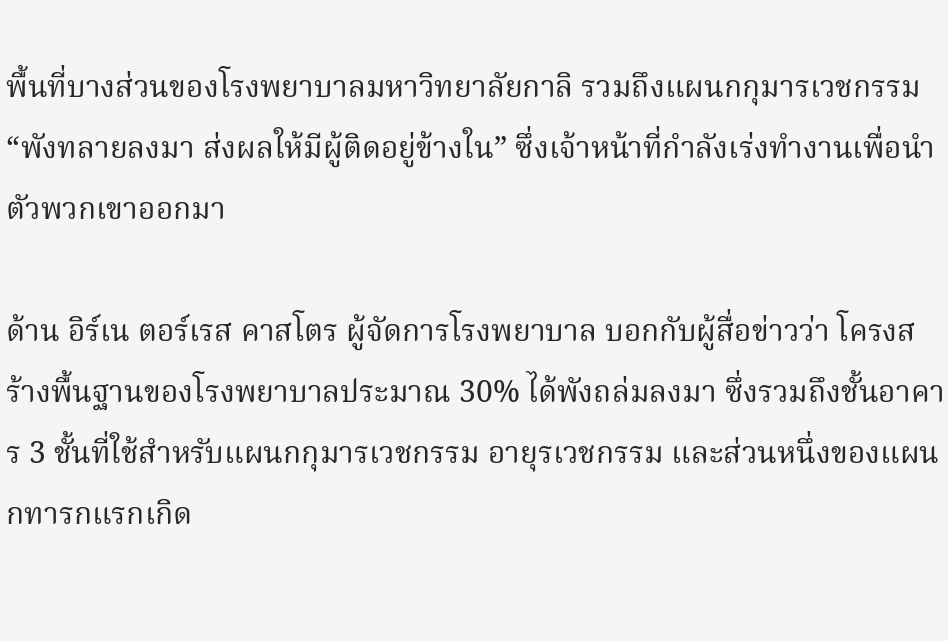พื้นที่บางส่วนของโรงพยาบาลมหาวิทยาลัยกาลิ รวมถึงแผนกกุมารเวชกรรม “พังทลายลงมา ส่งผลให้มีผู้ติดอยู่ข้างใน” ซึ่งเจ้าหน้าที่กำลังเร่งทำงานเพื่อนำตัวพวกเขาออกมา

ด้าน อิร์เน ตอร์เรส คาสโตร ผู้จัดการโรงพยาบาล บอกกับผู้สื่อข่าวว่า โครงสร้างพื้นฐานของโรงพยาบาลประมาณ 30% ได้พังถล่มลงมา ซึ่งรวมถึงชั้นอาคาร 3 ชั้นที่ใช้สำหรับแผนกกุมารเวชกรรม อายุรเวชกรรม และส่วนหนึ่งของแผนกทารกแรกเกิด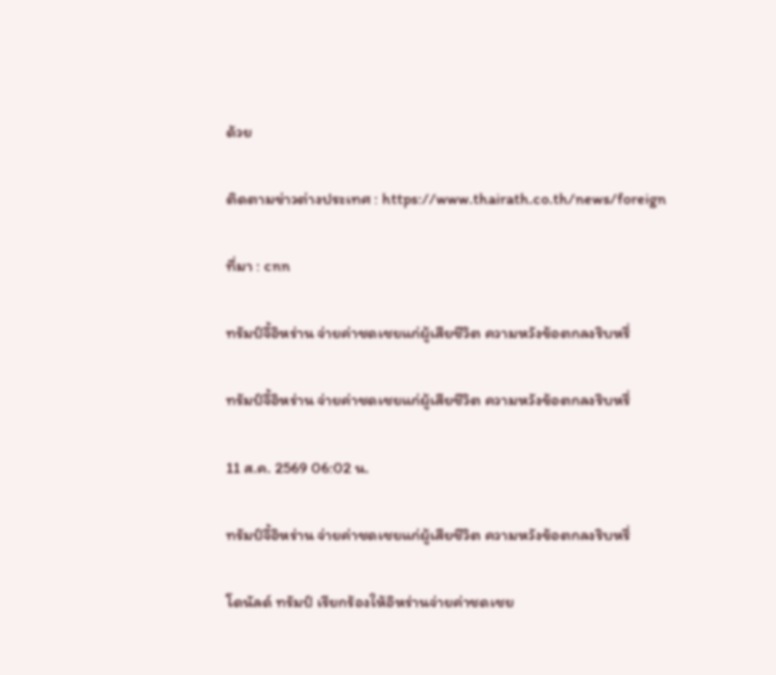ด้วย

ติดตามข่าวต่างประเทศ : https://www.thairath.co.th/news/foreign

ที่มา : cnn

ทรัมป์จี้อิหร่าน จ่ายค่าชดเชยแก่ผู้เสียชีวิต ความหวังข้อตกลงริบหรี่

ทรัมป์จี้อิหร่าน จ่ายค่าชดเชยแก่ผู้เสียชีวิต ความหวังข้อตกลงริบหรี่

11 ส.ค. 2569 06:02 น.

ทรัมป์จี้อิหร่าน จ่ายค่าชดเชยแก่ผู้เสียชีวิต ความหวังข้อตกลงริบหรี่

โดนัลด์ ทรัมป์ เรียกร้องให้อิหร่านจ่ายค่าชดเชย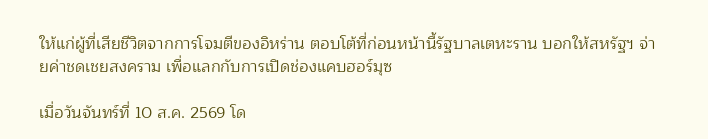ให้แก่ผู้ที่เสียชีวิตจากการโจมตีของอิหร่าน ตอบโต้ที่ก่อนหน้านี้รัฐบาลเตหะราน บอกให้สหรัฐฯ จ่ายค่าชดเชยสงคราม เพื่อแลกกับการเปิดช่องแคบฮอร์มุซ

เมื่อวันจันทร์ที่ 10 ส.ค. 2569 โด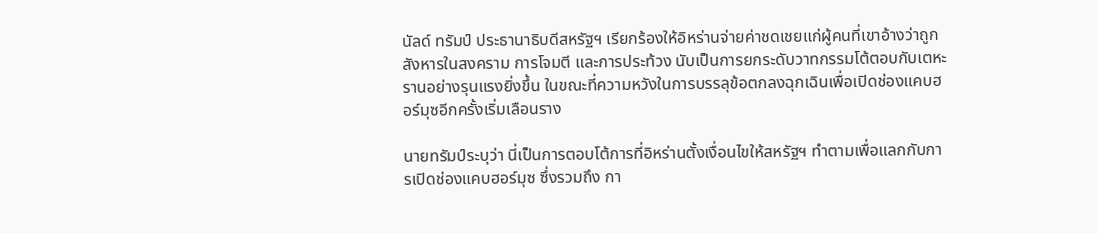นัลด์ ทรัมป์ ประธานาธิบดีสหรัฐฯ เรียกร้องให้อิหร่านจ่ายค่าชดเชยแก่ผู้คนที่เขาอ้างว่าถูกสังหารในสงคราม การโจมตี และการประท้วง นับเป็นการยกระดับวาทกรรมโต้ตอบกับเตหะรานอย่างรุนแรงยิ่งขึ้น ในขณะที่ความหวังในการบรรลุข้อตกลงฉุกเฉินเพื่อเปิดช่องแคบฮอร์มุซอีกครั้งเริ่มเลือนราง

นายทรัมป์ระบุว่า นี่เป็นการตอบโต้การที่อิหร่านตั้งเงื่อนไขให้สหรัฐฯ ทำตามเพื่อแลกกับการเปิดช่องแคบฮอร์มุซ ซึ่งรวมถึง กา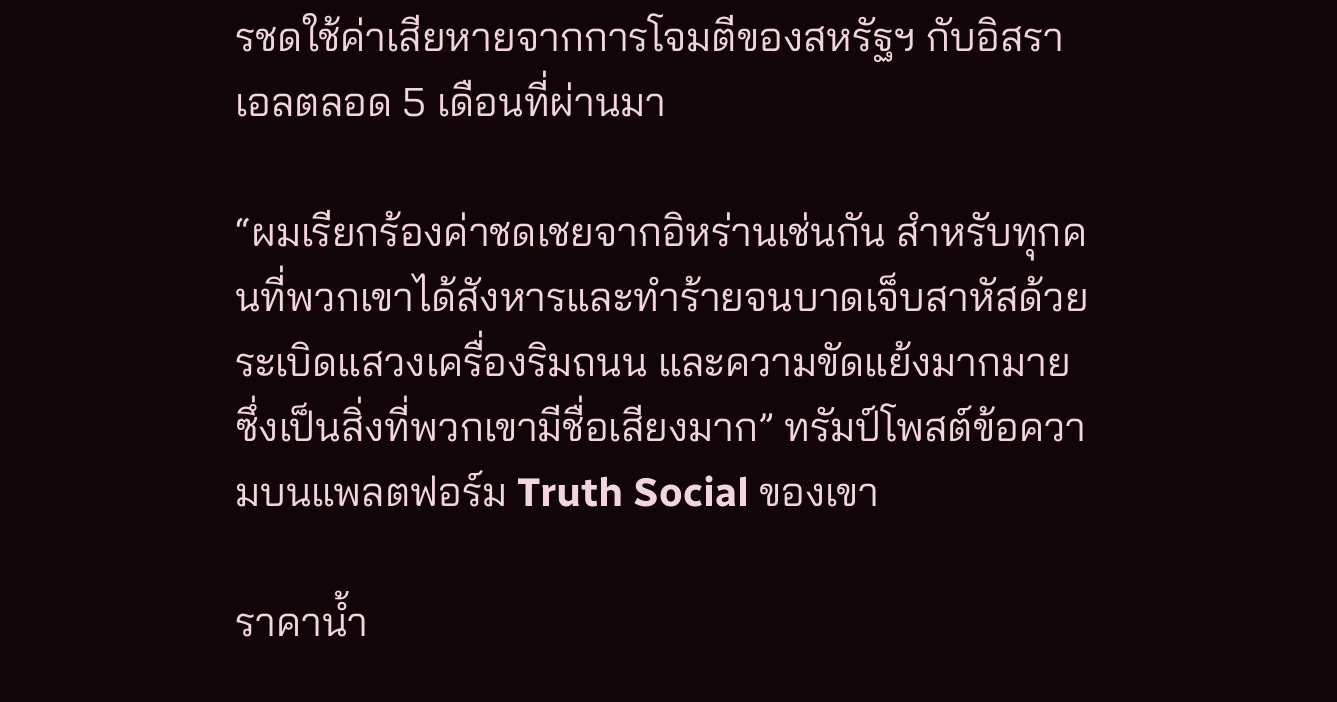รชดใช้ค่าเสียหายจากการโจมตีของสหรัฐฯ กับอิสราเอลตลอด 5 เดือนที่ผ่านมา

“ผมเรียกร้องค่าชดเชยจากอิหร่านเช่นกัน สำหรับทุกคนที่พวกเขาได้สังหารและทำร้ายจนบาดเจ็บสาหัสด้วยระเบิดแสวงเครื่องริมถนน และความขัดแย้งมากมาย ซึ่งเป็นสิ่งที่พวกเขามีชื่อเสียงมาก” ทรัมป์โพสต์ข้อความบนแพลตฟอร์ม Truth Social ของเขา

ราคาน้ำ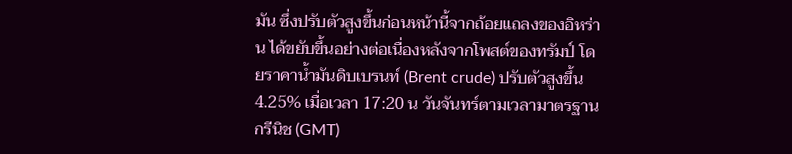มัน ซึ่งปรับตัวสูงขึ้นก่อนหน้านี้จากถ้อยแถลงของอิหร่าน ได้ขยับขึ้นอย่างต่อเนื่องหลังจากโพสต์ของทรัมป์ โดยราคาน้ำมันดิบเบรนท์ (Brent crude) ปรับตัวสูงขึ้น 4.25% เมื่อเวลา 17:20 น วันจันทร์ตามเวลามาตรฐานกรีนิช (GMT)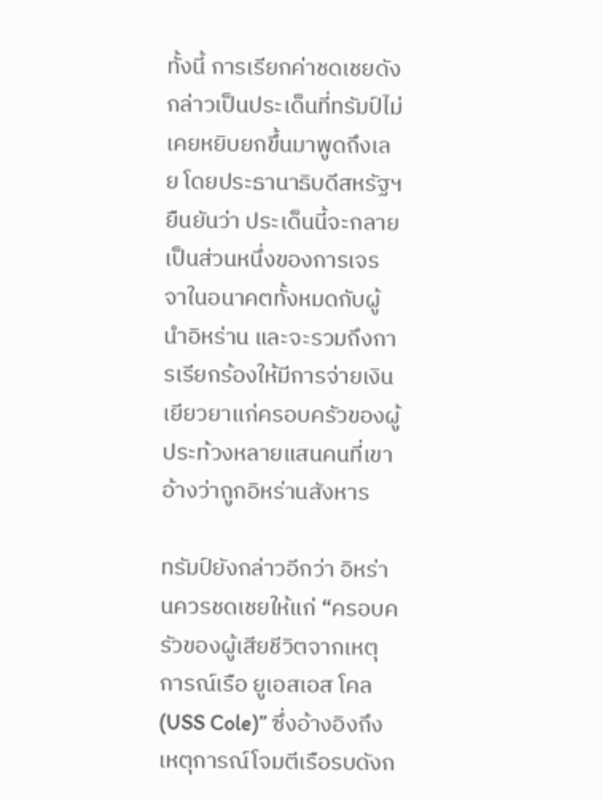ทั้งนี้ การเรียกค่าชดเชยดังกล่าวเป็นประเด็นที่ทรัมป์ไม่เคยหยิบยกขึ้นมาพูดถึงเลย โดยประธานาธิบดีสหรัฐฯ ยืนยันว่า ประเด็นนี้จะกลายเป็นส่วนหนึ่งของการเจรจาในอนาคตทั้งหมดกับผู้นำอิหร่าน และจะรวมถึงการเรียกร้องให้มีการจ่ายเงินเยียวยาแก่ครอบครัวของผู้ประท้วงหลายแสนคนที่เขาอ้างว่าถูกอิหร่านสังหาร

ทรัมป์ยังกล่าวอีกว่า อิหร่านควรชดเชยให้แก่ “ครอบครัวของผู้เสียชีวิตจากเหตุการณ์เรือ ยูเอสเอส โคล (USS Cole)” ซึ่งอ้างอิงถึงเหตุการณ์โจมตีเรือรบดังก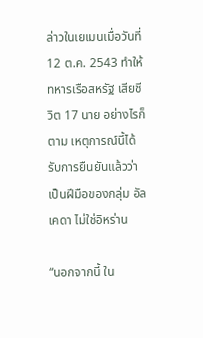ล่าวในเยเมนเมื่อวันที่ 12 ต.ค. 2543 ทำให้ทหารเรือสหรัฐ เสียชีวิต 17 นาย อย่างไรก็ตาม เหตุการณ์นี้ได้รับการยืนยันแล้วว่าเป็นฝีมือของกลุ่ม อัลเคดา ไม่ใช่อิหร่าน

“นอกจากนี้ ใน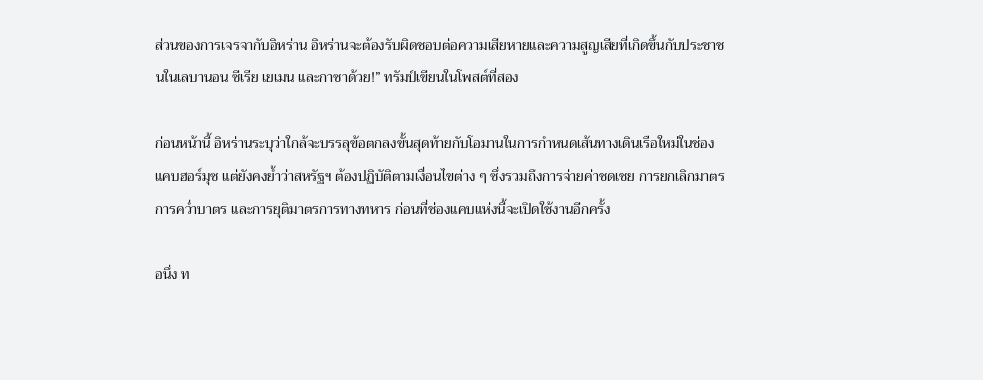ส่วนของการเจรจากับอิหร่าน อิหร่านจะต้องรับผิดชอบต่อความเสียหายและความสูญเสียที่เกิดขึ้นกับประชาชนในเลบานอน ซีเรีย เยเมน และกาซาด้วย!” ทรัมป์เขียนในโพสต์ที่สอง

ก่อนหน้านี้ อิหร่านระบุว่าใกล้จะบรรลุข้อตกลงขั้นสุดท้ายกับโอมานในการกำหนดเส้นทางเดินเรือใหม่ในช่องแคบฮอร์มุซ แต่ยังคงย้ำว่าสหรัฐฯ ต้องปฏิบัติตามเงื่อนไขต่าง ๆ ซึ่งรวมถึงการจ่ายค่าชดเชย การยกเลิกมาตรการคว่ำบาตร และการยุติมาตรการทางทหาร ก่อนที่ช่องแคบแห่งนี้จะเปิดใช้งานอีกครั้ง

อนึ่ง ท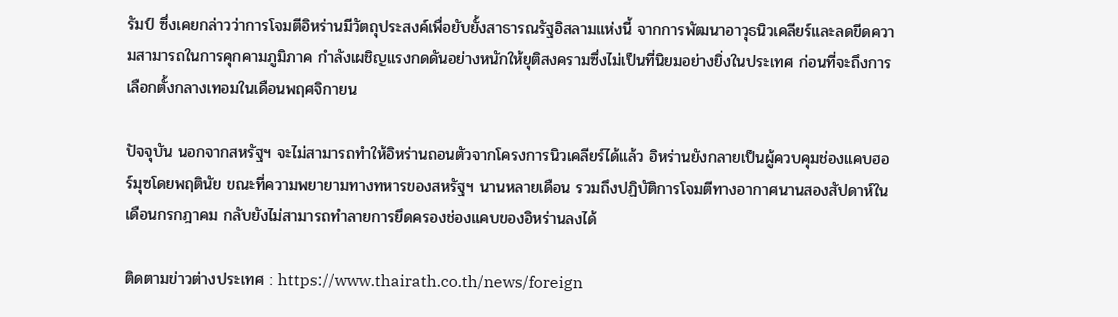รัมป์ ซึ่งเคยกล่าวว่าการโจมตีอิหร่านมีวัตถุประสงค์เพื่อยับยั้งสาธารณรัฐอิสลามแห่งนี้ จากการพัฒนาอาวุธนิวเคลียร์และลดขีดความสามารถในการคุกคามภูมิภาค กำลังเผชิญแรงกดดันอย่างหนักให้ยุติสงครามซึ่งไม่เป็นที่นิยมอย่างยิ่งในประเทศ ก่อนที่จะถึงการเลือกตั้งกลางเทอมในเดือนพฤศจิกายน

ปัจจุบัน นอกจากสหรัฐฯ จะไม่สามารถทำให้อิหร่านถอนตัวจากโครงการนิวเคลียร์ได้แล้ว อิหร่านยังกลายเป็นผู้ควบคุมช่องแคบฮอร์มุซโดยพฤตินัย ขณะที่ความพยายามทางทหารของสหรัฐฯ นานหลายเดือน รวมถึงปฏิบัติการโจมตีทางอากาศนานสองสัปดาห์ในเดือนกรกฎาคม กลับยังไม่สามารถทำลายการยึดครองช่องแคบของอิหร่านลงได้

ติดตามข่าวต่างประเทศ : https://www.thairath.co.th/news/foreign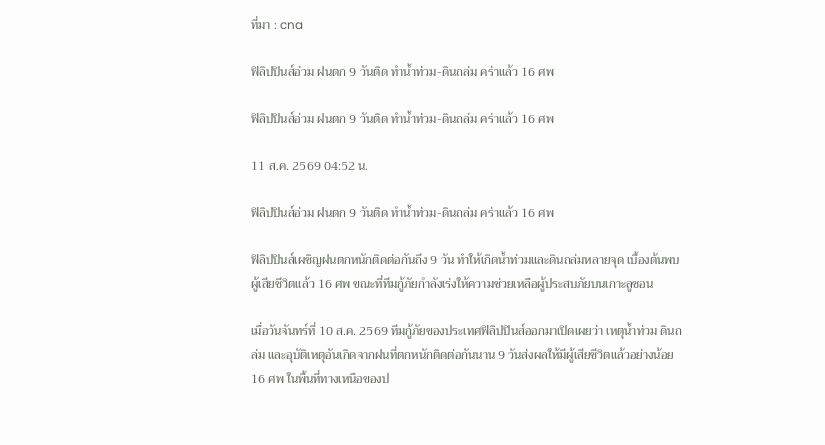ที่มา : cna

ฟิลิปปินส์อ่วม ฝนตก 9 วันติด ทำน้ำท่วม-ดินถล่ม คร่าแล้ว 16 ศพ

ฟิลิปปินส์อ่วม ฝนตก 9 วันติด ทำน้ำท่วม-ดินถล่ม คร่าแล้ว 16 ศพ

11 ส.ค. 2569 04:52 น.

ฟิลิปปินส์อ่วม ฝนตก 9 วันติด ทำน้ำท่วม-ดินถล่ม คร่าแล้ว 16 ศพ

ฟิลิปปินส์เผชิญฝนตกหนักติดต่อกันถึง 9 วัน ทำให้เกิดน้ำท่วมและดินถล่มหลายจุด เบื้องต้นพบผู้เสียชีวิตแล้ว 16 ศพ ขณะที่ทีมกู้ภัยกำลังเร่งให้ความช่วยเหลือผู้ประสบภัยบนเกาะลูซอน

เมื่อวันจันทร์ที่ 10 ส.ค. 2569 ทีมกู้ภัยของประเทศฟิลิปปินส์ออกมาเปิดเผยว่า เหตุน้ำท่วม ดินถล่ม และอุบัติเหตุอันเกิดจากฝนที่ตกหนักติดต่อกันนาน 9 วันส่งผลให้มีผู้เสียชีวิตแล้วอย่างน้อย 16 ศพ ในพื้นที่ทางเหนือของป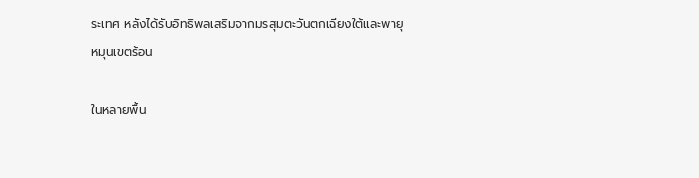ระเทศ หลังได้รับอิทธิพลเสริมจากมรสุมตะวันตกเฉียงใต้และพายุหมุนเขตร้อน

ในหลายพื้น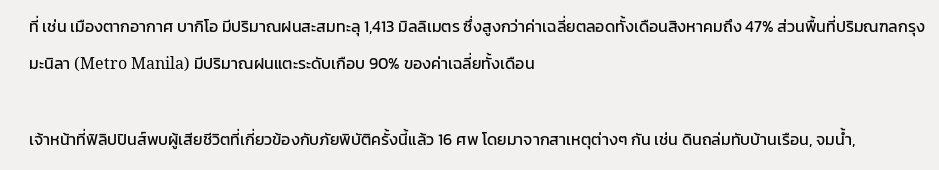ที่ เช่น เมืองตากอากาศ บากิโอ มีปริมาณฝนสะสมทะลุ 1,413 มิลลิเมตร ซึ่งสูงกว่าค่าเฉลี่ยตลอดทั้งเดือนสิงหาคมถึง 47% ส่วนพื้นที่ปริมณฑลกรุงมะนิลา (Metro Manila) มีปริมาณฝนแตะระดับเกือบ 90% ของค่าเฉลี่ยทั้งเดือน

เจ้าหน้าที่ฟิลิปปินส์พบผู้เสียชีวิตที่เกี่ยวข้องกับภัยพิบัติครั้งนี้แล้ว 16 ศพ โดยมาจากสาเหตุต่างๆ กัน เช่น ดินถล่มทับบ้านเรือน, จมน้ำ,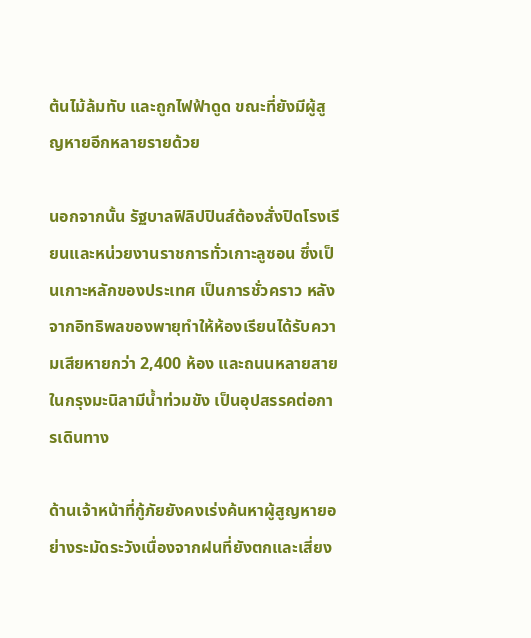ต้นไม้ล้มทับ และถูกไฟฟ้าดูด ขณะที่ยังมีผู้สูญหายอีกหลายรายด้วย

นอกจากนั้น รัฐบาลฟิลิปปินส์ต้องสั่งปิดโรงเรียนและหน่วยงานราชการทั่วเกาะลูซอน ซึ่งเป็นเกาะหลักของประเทศ เป็นการชั่วคราว หลังจากอิทธิพลของพายุทำให้ห้องเรียนได้รับความเสียหายกว่า 2,400 ห้อง และถนนหลายสายในกรุงมะนิลามีน้ำท่วมขัง เป็นอุปสรรคต่อการเดินทาง

ด้านเจ้าหน้าที่กู้ภัยยังคงเร่งค้นหาผู้สูญหายอย่างระมัดระวังเนื่องจากฝนที่ยังตกและเสี่ยง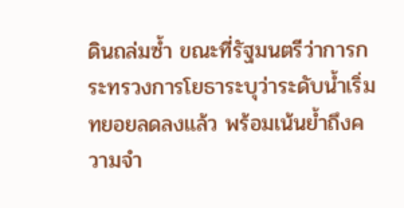ดินถล่มซ้ำ ขณะที่รัฐมนตรีว่าการกระทรวงการโยธาระบุว่าระดับน้ำเริ่มทยอยลดลงแล้ว พร้อมเน้นย้ำถึงความจำ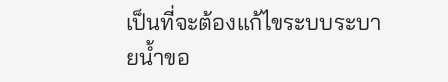เป็นที่จะต้องแก้ไขระบบระบายน้ำขอ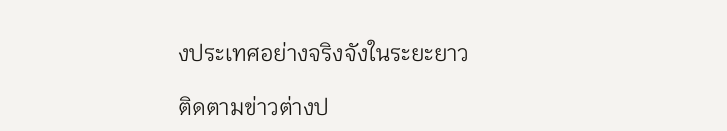งประเทศอย่างจริงจังในระยะยาว

ติดตามข่าวต่างป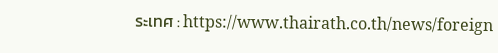ระเทศ : https://www.thairath.co.th/news/foreign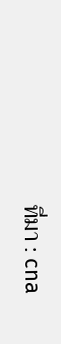ที่มา : cna